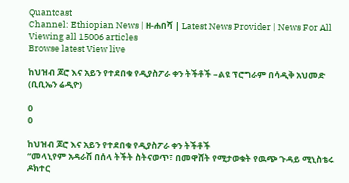Quantcast
Channel: Ethiopian News | ዘ-ሐበሻ | Latest News Provider | News For All
Viewing all 15006 articles
Browse latest View live

ከህዝብ ጆሮ እና አይን የተደበቁ የዲያስፖራ ቀን ትችቶች –ልዩ ፕሮግራም በሳዲቅ አህመድ (ቢቢኤን ሬዲዮ)

0
0

ከህዝብ ጆሮ እና አይን የተደበቁ የዲያስፖራ ቀን ትችቶች
“መላኒየም አዳራሽ በሰላ ትችት ስትናወጥ፣ በመዋሸት የሚታወቁት የዉጭ ጉዳይ ሚኒስቴሩ ዶክተር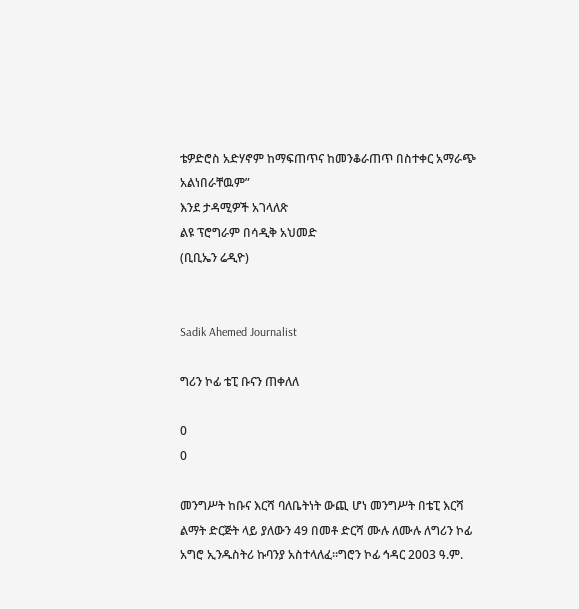ቴዎድሮስ አድሃኖም ከማፍጠጥና ከመንቆራጠጥ በስተቀር አማራጭ አልነበራቸዉም”
እንደ ታዳሚዎች አገላለጽ
ልዩ ፕሮግራም በሳዲቅ አህመድ
(ቢቢኤን ሬዲዮ)


Sadik Ahemed Journalist

ግሪን ኮፊ ቴፒ ቡናን ጠቀለለ

0
0

መንግሥት ከቡና እርሻ ባለቤትነት ውጪ ሆነ መንግሥት በቴፒ እርሻ ልማት ድርጅት ላይ ያለውን 49 በመቶ ድርሻ ሙሉ ለሙሉ ለግሪን ኮፊ አግሮ ኢንዱስትሪ ኩባንያ አስተላለፈ፡፡ግሮን ኮፊ ኅዳር 2003 ዓ.ም.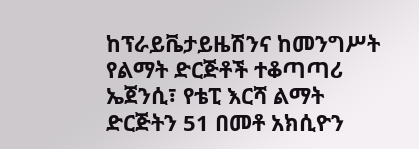ከፕራይቬታይዜሽንና ከመንግሥት የልማት ድርጅቶች ተቆጣጣሪ ኤጀንሲ፣ የቴፒ እርሻ ልማት ድርጅትን 51 በመቶ አክሲዮን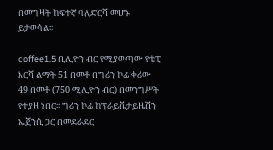በመግዛት ከፍተኛ ባለድርሻ መሆኑ ይታወሳል፡፡

coffee1.5 ቢሊዮን ብር የሚያወጣው የቴፒ እርሻ ልማት 51 በመቶ በግሪን ኮፊ ቀሪው 49 በመቶ (750 ሚሊዮን ብር) በመንግሥት የተያዘ ነበር፡፡ ግሪን ኮፊ ከፕራይቬታይዜሽን ኤጀንሲ ጋር በመደራደር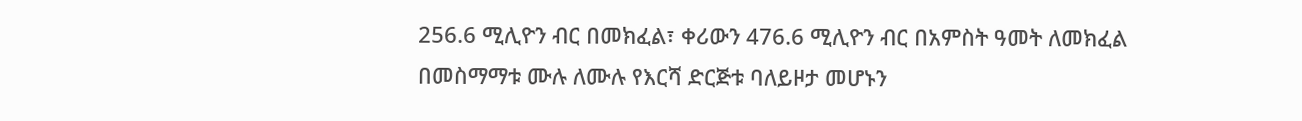256.6 ሚሊዮን ብር በመክፈል፣ ቀሪውን 476.6 ሚሊዮን ብር በአምስት ዓመት ለመክፈል በመስማማቱ ሙሉ ለሙሉ የእርሻ ድርጅቱ ባለይዞታ መሆኑን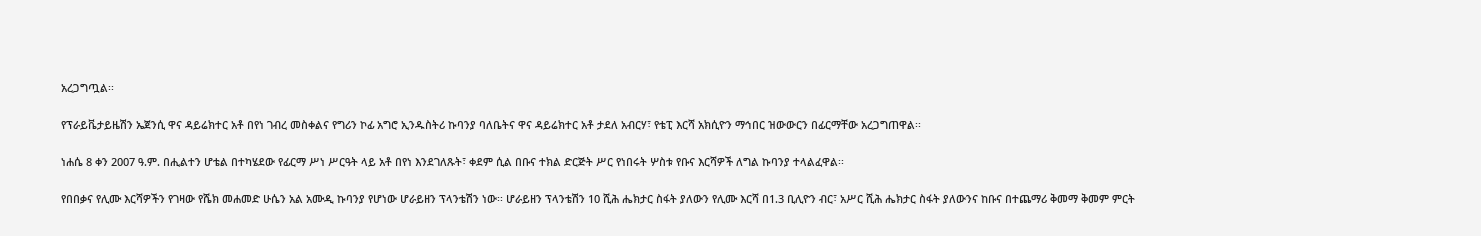አረጋግጧል፡፡

የፕራይቬታይዜሽን ኤጀንሲ ዋና ዳይሬክተር አቶ በየነ ገብረ መስቀልና የግሪን ኮፊ አግሮ ኢንዱስትሪ ኩባንያ ባለቤትና ዋና ዳይሬክተር አቶ ታደለ አብርሃ፣ የቴፒ እርሻ አክሲዮን ማኅበር ዝውውርን በፊርማቸው አረጋግጠዋል፡፡

ነሐሴ 8 ቀን 2007 ዓ.ም. በሒልተን ሆቴል በተካሄደው የፊርማ ሥነ ሥርዓት ላይ አቶ በየነ እንደገለጹት፣ ቀደም ሲል በቡና ተክል ድርጅት ሥር የነበሩት ሦስቱ የቡና እርሻዎች ለግል ኩባንያ ተላልፈዋል፡፡

የበበቃና የሊሙ እርሻዎችን የገዛው የሼክ መሐመድ ሁሴን አል አሙዲ ኩባንያ የሆነው ሆራይዘን ፕላንቴሽን ነው፡፡ ሆራይዘን ፕላንቴሽን 10 ሺሕ ሔክታር ስፋት ያለውን የሊሙ እርሻ በ1.3 ቢሊዮን ብር፣ አሥር ሺሕ ሔክታር ስፋት ያለውንና ከቡና በተጨማሪ ቅመማ ቅመም ምርት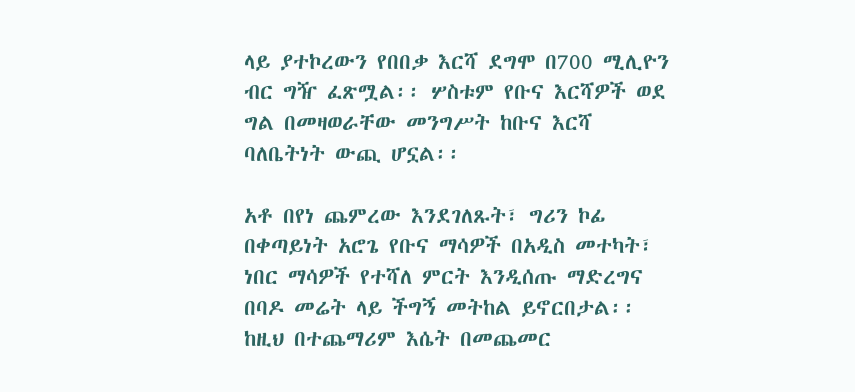ላይ ያተኮረውን የበበቃ እርሻ ደግሞ በ700 ሚሊዮን ብር ግዥ ፈጽሟል፡፡ ሦስቱም የቡና እርሻዎች ወደ ግል በመዛወራቸው መንግሥት ከቡና እርሻ ባለቤትነት ውጪ ሆኗል፡፡

አቶ በየነ ጨምረው እንደገለጹት፣ ግሪን ኮፊ በቀጣይነት አሮጌ የቡና ማሳዎች በአዲስ መተካት፣ ነበር ማሳዎች የተሻለ ምርት እንዲሰጡ ማድረግና በባዶ መሬት ላይ ችግኝ መትከል ይኖርበታል፡፡ ከዚህ በተጨማሪም እሴት በመጨመር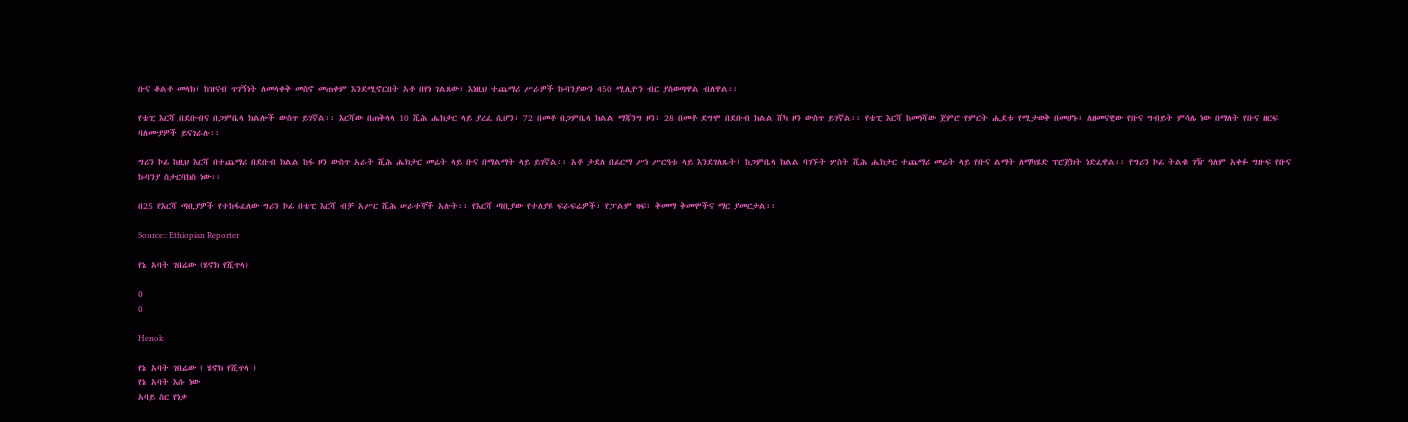ቡና ቆልቶ መላክ፣ ከዝናብ ጥገኝነት ለመላቀቅ መስኖ መጠቀም እንደሚኖርበት አቶ በየነ ገልጸው፣ እነዚህ ተጨማሪ ሥራዎች ኩባንያውን 450 ሚሊዮን ብር ያስወጣዋል ብለዋል፡፡

የቴፒ እርሻ በደቡብና በጋምቤላ ክልሎች ውስጥ ይገኛል፡፡ እርሻው በጠቅላላ 10 ሺሕ ሔክታር ላይ ያረፈ ሲሆን፣ 72 በመቶ በጋምቤላ ክልል ማጃንግ ዞን፣ 28 በመቶ ደግሞ በደቡብ ክልል ሸካ ዞን ውስጥ ይገኛል፡፡ የቴፒ እርሻ ከመነሻው ጀምሮ የምርት ሒደቱ የሚታወቅ በመሆኑ፣ ለዘመናዊው የቡና ግብይት ምሳሌ ነው በማለት የቡና ዘርፍ ባለሙያዎች ይናገራሉ፡፡

ግሪን ኮፊ ከዚህ እርሻ በተጨማሪ በደቡብ ክልል ከፋ ዞን ውስጥ አራት ሺሕ ሔክታር መሬት ላይ ቡና በማልማት ላይ ይገኛል፡፡ አቶ ታደለ በፊርማ ሥነ ሥርዓቱ ላይ እንደገለጹት፣ ከጋምቤላ ክልል ባገኙት ሦስት ሺሕ ሔክታር ተጨማሪ መሬት ላይ የቡና ልማት ለማካሄድ ፕሮጀክት ነድፈዋል፡፡ የግሪን ኮፊ ትልቁ ገዥ ዓለም አቀፉ ግዙፍ የቡና ኩባንያ ስታርባክስ ነው፡፡

በ25 የእርሻ ጣቢያዎች የተከፋፈለው ግሪን ኮፊ በቴፒ እርሻ ብቻ አሥር ሺሕ ሠራተኞች አሉት፡፡ የእርሻ ጣቢያው የተለያዩ ፍራፍሬዎች፣ የፓልም ዛፍ፣ ቅመማ ቅመሞችና ማር ያመርታል፡፡

Source:: Ethiopian Reporter

የኔ አባት ገበሬው (ሄኖክ የሺጥላ)

0
0

Henok

የኔ አባት ገበሬው ( ሄኖክ የሺጥላ )
የኔ አባት እሱ ነው
አባይ ስር የነቃ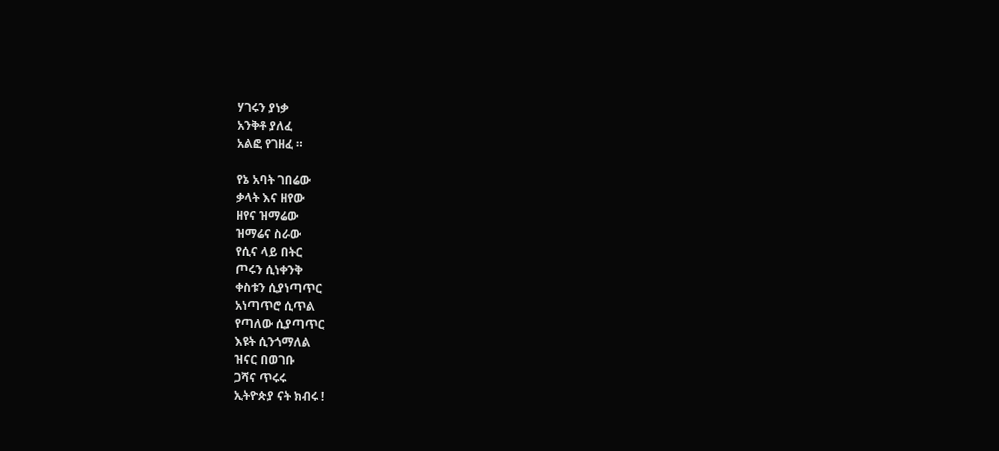ሃገሩን ያነቃ
አንቅቶ ያለፈ
አልፎ የገዘፈ ።

የኔ አባት ገበሬው
ቃላት እና ዘየው
ዘየና ዝማሬው
ዝማሬና ስራው
የሲና ላይ በትር
ጦሩን ሲነቀንቅ
ቀስቱን ሲያነጣጥር
አነጣጥሮ ሲጥል
የጣለው ሲያጣጥር
እዩት ሲንጎማለል
ዝናር በወገቡ
ጋሻና ጥሩሩ
ኢትዮጵያ ናት ክብሩ !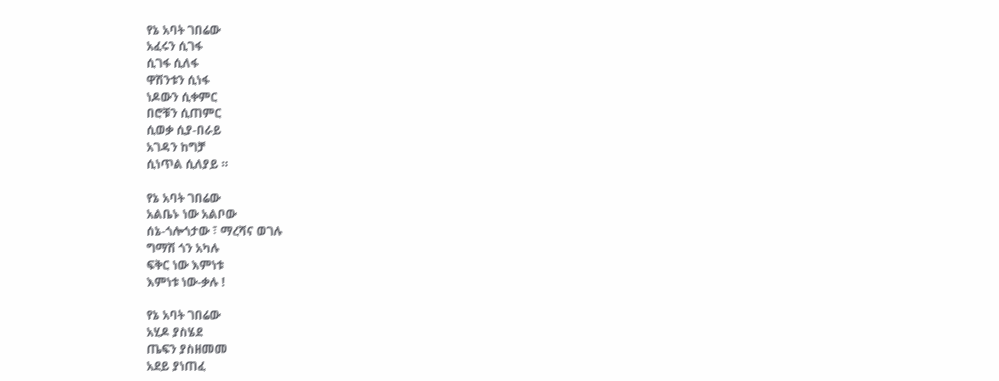የኔ አባት ገበሬው
አፈሩን ሲገፋ
ሲገፋ ሲለፋ
ዋሽንቱን ሲነፋ
ነዶውን ሲቀምር
በሮቹን ሲጠምር
ሲወቃ ሲያ-በራይ
አገዳን ከግቻ
ሲነጥል ሲለያይ ።

የኔ አባት ገበሬው
አልቤኑ ነው አልቦው
ሰኔ-ጎሎጎታው ፣ ማረሻና ወገሉ
ግማሽ ጎን አካሉ
ፍቅር ነው እምነቱ
እምነቱ ነው-ቃሉ !

የኔ አባት ገበሬው
አሂዶ ያስሄደ
ጤፍን ያስዘመመ
አደይ ያነጠፈ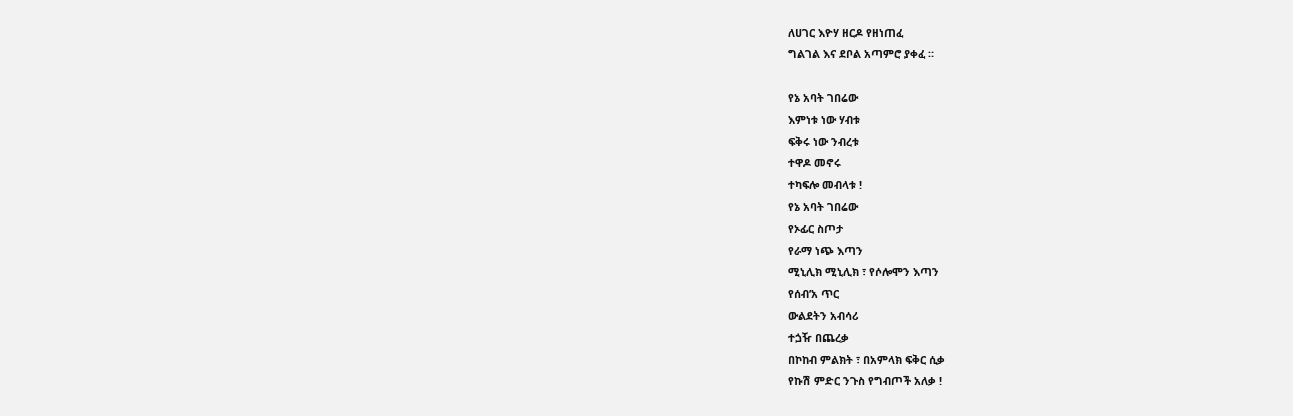ለሀገር እዮሃ ዘርዶ የዘነጠፈ
ግልገል እና ደቦል አጣምሮ ያቀፈ ።

የኔ አባት ገበሬው
እምነቱ ነው ሃብቱ
ፍቅሩ ነው ንብረቱ
ተዋዶ መኖሩ
ተካፍሎ መብላቱ !
የኔ አባት ገበሬው
የኦፊር ስጦታ
የራማ ነጭ እጣን
ሚኒሊክ ሚኒሊክ ፣ የሶሎሞን እጣን
የሰብ’አ ጥር
ውልደትን አብሳሪ
ተጏዥ በጨረቃ
በኮከብ ምልክት ፣ በአምላክ ፍቅር ሲቃ
የኩሽ ምድር ንጉስ የግብጦች አለቃ !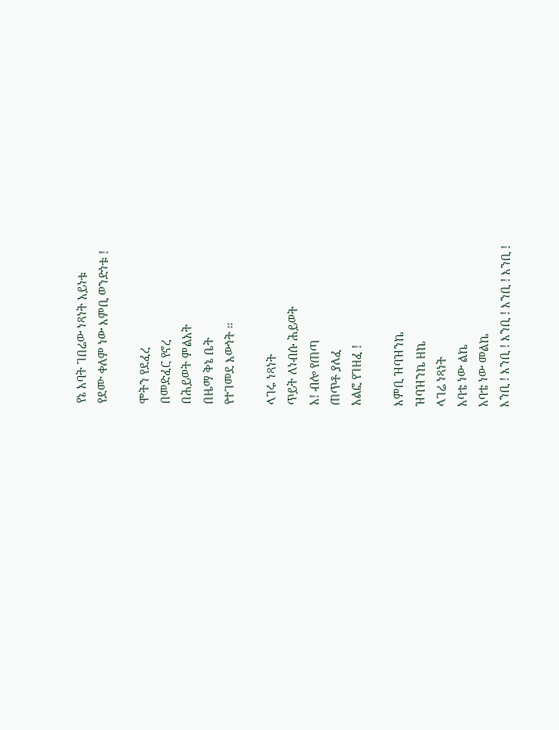የኔ አባት ገበሬው ነጻነት አይነቱ
የደሙ ቀለም ነው እምቢ ወንድነቱ !

ሞትን የደፈረ
በመድፈር የኖረ
በሕይወት ምልአት
በዜማ ቅኔ ቤት
የተገመደ እውነት ።

ላገሩ ነጻነት
ጥይት ለነብሱ ሕይወት
አ! ብሎ የጠጣ
ጠጥቶ ያለፈ
አልፎ የገዘፈ !

እምቢ ዝባዝንኬ
ዝባዝንኬ ዘኬ
ላገሬ ነጻነት
አባቴ ነው ልኬ
አባቴ ነው መልኬ
እንቢ ! እንቢ ! እንቢ ! እንቢ ! እንቢ !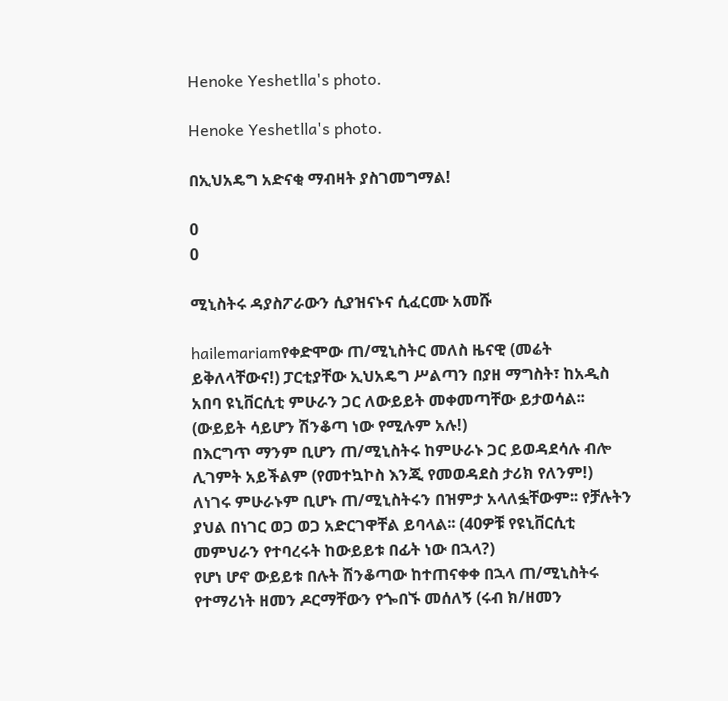Henoke Yeshetlla's photo.

Henoke Yeshetlla's photo.

በኢህአዴግ አድናቂ ማብዛት ያስገመግማል!

0
0

ሚኒስትሩ ዳያስፖራውን ሲያዝናኑና ሲፈርሙ አመሹ

hailemariamየቀድሞው ጠ/ሚኒስትር መለስ ዜናዊ (መሬት ይቅለላቸውና!) ፓርቲያቸው ኢህአዴግ ሥልጣን በያዘ ማግስት፣ ከአዲስ አበባ ዩኒቨርሲቲ ምሁራን ጋር ለውይይት መቀመጣቸው ይታወሳል፡፡ (ውይይት ሳይሆን ሽንቆጣ ነው የሚሉም አሉ!)
በእርግጥ ማንም ቢሆን ጠ/ሚኒስትሩ ከምሁራኑ ጋር ይወዳደሳሉ ብሎ ሊገምት አይችልም (የመተኳኮስ እንጂ የመወዳደስ ታሪክ የለንም!) ለነገሩ ምሁራኑም ቢሆኑ ጠ/ሚኒስትሩን በዝምታ አላለፏቸውም፡፡ የቻሉትን ያህል በነገር ወጋ ወጋ አድርገዋቸል ይባላል፡፡ (40ዎቹ የዩኒቨርሲቲ መምህራን የተባረሩት ከውይይቱ በፊት ነው በኋላ?)
የሆነ ሆኖ ውይይቱ በሉት ሽንቆጣው ከተጠናቀቀ በኋላ ጠ/ሚኒስትሩ የተማሪነት ዘመን ዶርማቸውን የጐበኙ መሰለኝ (ሩብ ክ/ዘመን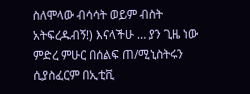ስለሞላው ብሳሳት ወይም ብስት አትፍረዱብኝ!) እናላችሁ … ያን ጊዜ ነው ምድረ ምሁር በሰልፍ ጠ/ሚኒስትሩን ሲያስፈርም በኢቲቪ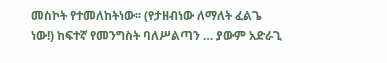መስኮት የተመለከትነው፡፡ (የታዘብነው ለማለት ፈልጌ ነው!) ከፍተኛ የመንግስት ባለሥልጣን … ያውም አድራጊ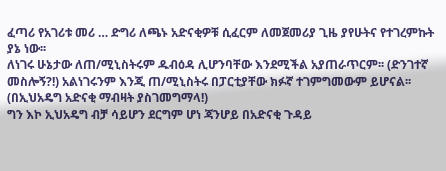ፈጣሪ የአገሪቱ መሪ … ድግሪ ለጫኑ አድናቂዎቹ ሲፈርም ለመጀመሪያ ጊዜ ያየሁትና የተገረምኩት ያኔ ነው፡፡
ለነገሩ ሁኔታው ለጠ/ሚኒስትሩም ዱብዕዳ ሊሆንባቸው እንደሚችል አያጠራጥርም፡፡ (ድንገተኛ መስሎኝ?!) አልነገሩንም እንጂ ጠ/ሚኒስትሩ በፓርቲያቸው ክፉኛ ተገምግመውም ይሆናል፡፡ (በኢህአዴግ አድናቂ ማብዛት ያስገመግማላ!)
ግን እኮ ኢህአዴግ ብቻ ሳይሆን ደርግም ሆነ ጃንሆይ በአድናቂ ጉዳይ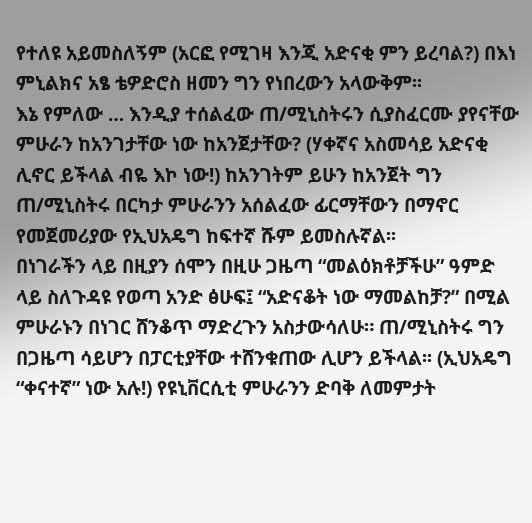የተለዩ አይመስለኝም (አርፎ የሚገዛ እንጂ አድናቂ ምን ይረባል?) በእነ ምኒልክና አፄ ቴዎድሮስ ዘመን ግን የነበረውን አላውቅም፡፡
እኔ የምለው … እንዲያ ተሰልፈው ጠ/ሚኒስትሩን ሲያስፈርሙ ያየናቸው ምሁራን ከአንገታቸው ነው ከአንጀታቸው? (ሃቀኛና አስመሳይ አድናቂ ሊኖር ይችላል ብዬ እኮ ነው!) ከአንገትም ይሁን ከአንጀት ግን ጠ/ሚኒስትሩ በርካታ ምሁራንን አሰልፈው ፊርማቸውን በማኖር የመጀመሪያው የኢህአዴግ ከፍተኛ ሹም ይመስሉኛል፡፡
በነገራችን ላይ በዚያን ሰሞን በዚሁ ጋዜጣ “መልዕክቶቻችሁ” ዓምድ ላይ ስለጉዳዩ የወጣ አንድ ፅሁፍ፤ “አድናቆት ነው ማመልከቻ?” በሚል ምሁራኑን በነገር ሸንቆጥ ማድረጉን አስታውሳለሁ። ጠ/ሚኒስትሩ ግን በጋዜጣ ሳይሆን በፓርቲያቸው ተሸንቁጠው ሊሆን ይችላል፡፡ (ኢህአዴግ “ቀናተኛ” ነው አሉ!) የዩኒቨርሲቲ ምሁራንን ድባቅ ለመምታት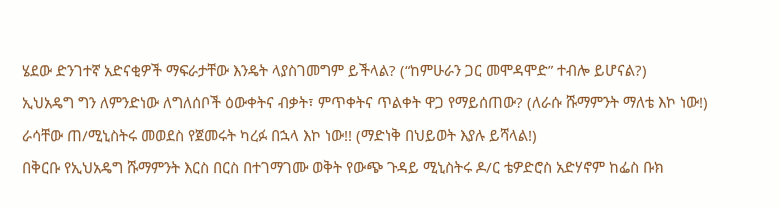ሄደው ድንገተኛ አድናቂዎች ማፍራታቸው እንዴት ላያስገመግም ይችላል? (“ከምሁራን ጋር መሞዳሞድ” ተብሎ ይሆናል?)
ኢህአዴግ ግን ለምንድነው ለግለሰቦች ዕውቀትና ብቃት፣ ምጥቀትና ጥልቀት ዋጋ የማይሰጠው? (ለራሱ ሹማምንት ማለቴ እኮ ነው!) ራሳቸው ጠ/ሚኒስትሩ መወደስ የጀመሩት ካረፉ በኋላ እኮ ነው!! (ማድነቅ በህይወት እያሉ ይሻላል!)
በቅርቡ የኢህአዴግ ሹማምንት እርስ በርስ በተገማገሙ ወቅት የውጭ ጉዳይ ሚኒስትሩ ዶ/ር ቴዎድሮስ አድሃኖም ከፌስ ቡክ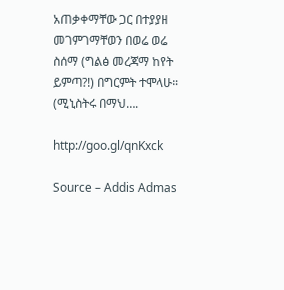አጠቃቀማቸው ጋር በተያያዘ መገምገማቸወን በወሬ ወሬ ስሰማ (ግልፅ መረጃማ ከየት ይምጣ?!) በግርምት ተሞላሁ። (ሚኒስትሩ በማህ….

http://goo.gl/qnKxck

Source – Addis Admas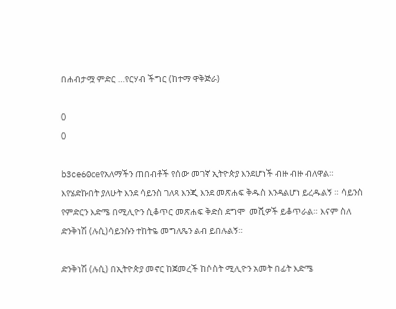በሐብታሟ ምድር …የርሃብ ችግር (ከተማ ዋቅጅራ)

0
0

b3ce60ceየአለማችን ጠበብቶች የሰው መገኛ ኢትዮጵያ እንደሆነች ብዙ ብዙ ብለዋል። እየሄድኩበት ያለሁት እንደ ሳይንስ ገለጻ እንጂ እንደ መጽሐፍ ቅዱስ እንዳልሆነ ይረዱልኝ ። ሳይንስ የምድርን እድሜ በሚሊዮን ሲቆጥር መጽሐፍ ቅድስ ደግሞ  መሺዎች ይቆጥራል። እናም ስለ ድንቅነሽ (ሉሲ)ሳይንሱን ተከትዬ መግለጼን ልብ ይበሉልኝ።

ድንቅነሽ (ሉሲ) በኢትዮጵያ መኖር ከጀመረች ከሶስት ሚሊዮን አመት በፊት እድሜ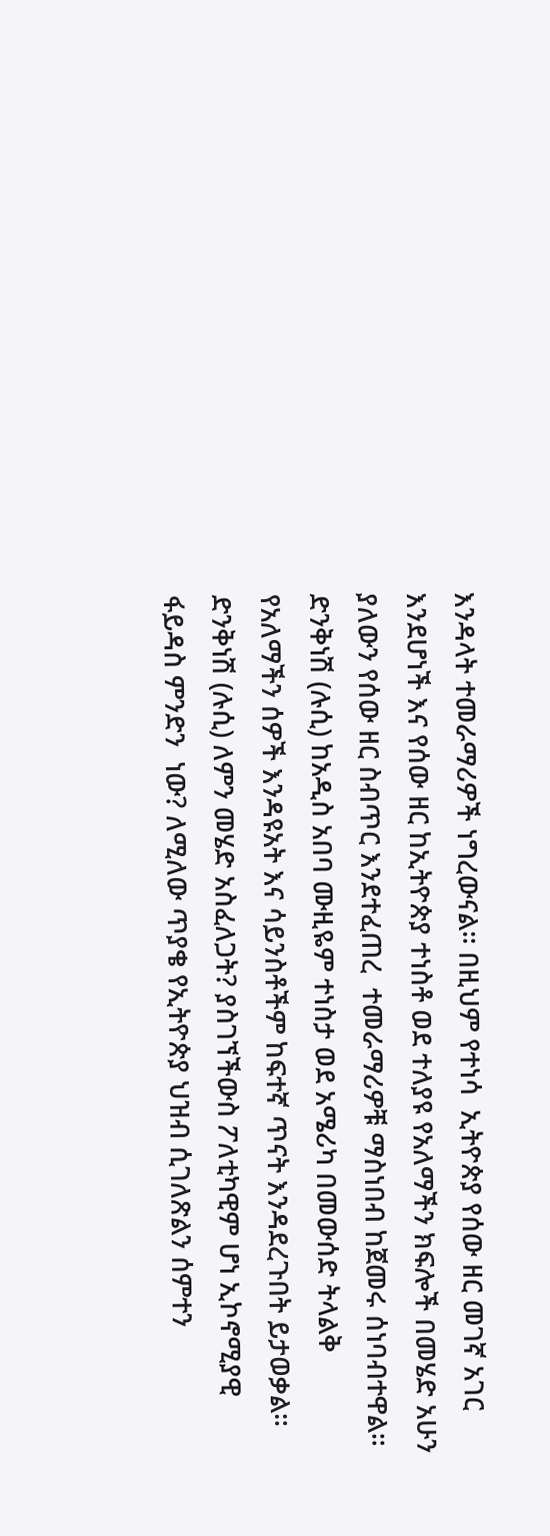እንዳላት ተመራማሪዎች ነግረውናል። በዚህም የተነሳ  ኢትዮጵያ የሰው ዘር መገኛ አገር እንደሆነች እና የሰው ዘር ከኢትዮጵያ ተነስቶ ወደ ተለያዩ የአለማችን ክፍሎች በመሄድ አሁን ያለውን የሰው ዘር ስብጥር እንደተፈጠረ  ተመራማሪዎቹ ማስነበብ ከጀመሩ ሰነባብተዋል። ድንቅነሽ (ሉሲ) ከአዲስ አበባ ሙዚዬም ተነስታ ወደ አሜሪካ በመውሰድ ትላልቅ የአለማችን ሰዎች እንዳዩአት እና ሳይንስቶችም ከፍተኛ ጥናት እንዳደረጉበት ይታወቃል። ድንቅነሽ (ሉሲ) ለምን መሄድ አስፈለጋት? ያስገኘችውስ ፖለቲካዊም ሆነ ኢኮኖሚያዊ ፋይዳስ ምንድን  ነው? ለሚለው ጥያቄ የኢትዮጵያ ህዝብ ሲገለጽልን ሰምተን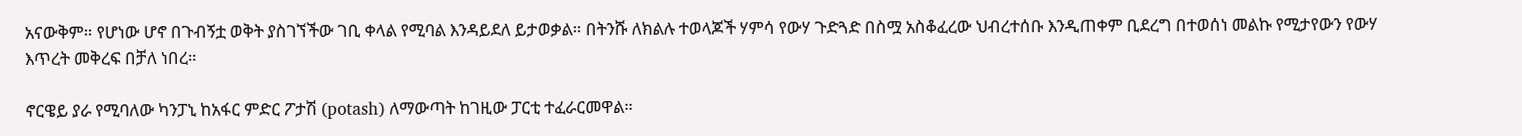አናውቅም። የሆነው ሆኖ በጉብኝቷ ወቅት ያስገኘችው ገቢ ቀላል የሚባል እንዳይደለ ይታወቃል። በትንሹ ለክልሉ ተወላጆች ሃምሳ የውሃ ጉድጓድ በስሟ አስቆፈረው ህብረተሰቡ እንዲጠቀም ቢደረግ በተወሰነ መልኩ የሚታየውን የውሃ እጥረት መቅረፍ በቻለ ነበረ።

ኖርዌይ ያራ የሚባለው ካንፓኒ ከአፋር ምድር ፖታሽ (potash) ለማውጣት ከገዚው ፓርቲ ተፈራርመዋል።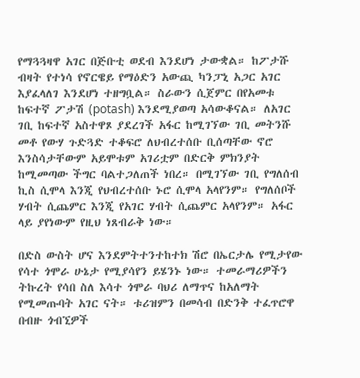የማጓጓዛዋ አገር በጅቡቲ ወደብ እንደሆነ ታውቋል። ከፖታሹ ብዛት የተነሳ የኖርዌይ የማዕድን አውጪ ካንፓኒ አጋር አገር እያፈላለገ እንደሆነ ተዘግቧል። ስራውን ሲጀምር በየአመቱ ከፍተኛ ፖታሽ (potash) እንደሚያወጣ አሳውቆናል። ለአገር ገቢ ከፍተኛ አስተዋጾ ያደረገች አፋር ከሚገኘው ገቢ መትንሹ መቶ የውሃ ጉድጓድ ተቆፍሮ ለህብረተሰቡ ቢሰጣቸው ኖሮ እንስሳታቸውም አይሞቱም አገሪቷም በድርቅ ምክንያት ከሚመጣው ችግር ባልተጋለጠች ነበረ። በሚገኘው ገቢ የግለሰብ ኪስ ሲሞላ እንጂ የህብረተሰቡ ኑሮ ሲሞላ አላየንም። የግለሰቦች ሃብት ሲጨምር እንጂ የአገር ሃብት ሲጨምር አላየንም። አፋር ላይ ያየነውም የዚህ ነጸብራቅ ነው።

በድስ ውስት ሆና እንደምትተንተከተክ ሽሮ በኤርታሌ የሚታየው የሳተ ጎሞራ ሁኔታ የሚያሳየን ይሄንኑ ነው። ተመራማሪዎችን ትኩረት የሳበ ስለ እሳተ ጎሞራ ባህሪ ለማጥና ከአለማት የሚመጡባት አገር ናት። ቱሪዝምን በመሳብ በድንቅ ተፈጥሮዋ በብዙ ጎብኚዎች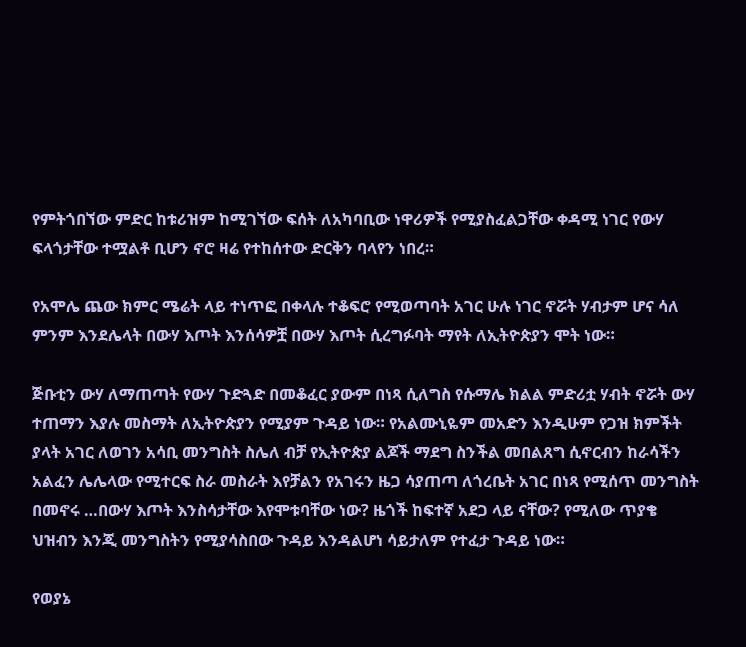የምትጎበኘው ምድር ከቱሪዝም ከሚገኘው ፍሰት ለአካባቢው ነዋሪዎች የሚያስፈልጋቸው ቀዳሚ ነገር የውሃ ፍላጎታቸው ተሟልቶ ቢሆን ኖሮ ዛሬ የተከሰተው ድርቅን ባላየን ነበረ።

የአሞሌ ጨው ክምር ሜሬት ላይ ተነጥፎ በቀላሉ ተቆፍሮ የሚወጣባት አገር ሁሉ ነገር ኖሯት ሃብታም ሆና ሳለ ምንም እንደሌላት በውሃ እጦት እንሰሳዎቿ በውሃ እጦት ሲረግፉባት ማየት ለኢትዮጵያን ሞት ነው።

ጅቡቲን ውሃ ለማጠጣት የውሃ ጉድጓድ በመቆፈር ያውም በነጻ ሲለግስ የሱማሌ ክልል ምድሪቷ ሃብት ኖሯት ውሃ ተጠማን እያሉ መስማት ለኢትዮጵያን የሚያም ጉዳይ ነው። የአልሙኒዬም መአድን እንዲሁም የጋዝ ክምችት ያላት አገር ለወገን አሳቢ መንግስት ስሌለ ብቻ የኢትዮጵያ ልጆች ማደግ ስንችል መበልጸግ ሲኖርብን ከራሳችን አልፈን ሌሌላው የሚተርፍ ስራ መስራት እየቻልን የአገሩን ዜጋ ሳያጠጣ ለጎረቤት አገር በነጻ የሚሰጥ መንግስት በመኖሩ …በውሃ እጦት እንስሳታቸው እየሞቱባቸው ነው? ዜጎች ከፍተኛ አደጋ ላይ ናቸው? የሚለው ጥያቄ ህዝብን እንጂ መንግስትን የሚያሳስበው ጉዳይ እንዳልሆነ ሳይታለም የተፈታ ጉዳይ ነው።

የወያኔ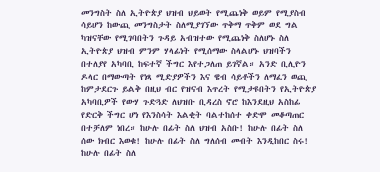መንግስት ስለ ኢትዮጵያ ህዝብ ህይወት የሚጨነቅ ወይም የሚያስብ ሳይሆን ከውጪ መንግስታት ስለሚያገኘው ጥቅማ ጥቅም ወደ ግል ካዝናቸው የሚገባበትን ጉዳይ አብዝተው የሚጨነቅ ስለሆኑ ስለ ኢትዮጵያ ህዝብ ምንም ሃላፊነት የሚሰማው ስላልሆኑ ህዝባችን በተለያየ አካባቢ ከፍተኛ ችግር እየተጋለጠ ይገኛል። አንድ ቢሊዮን ዶላር በማውጣት የነጻ ሚድያዎችን እና ዌብ ሳይቶችን ለማፈን ወጪ ከምታደርጉ ይልቅ በዚህ ብር የዝናብ እጥረት የሚታዩበትን የኢትዮጵያ አካባቢዎች የውሃ ጉድጓድ ለህዝቡ ቢዳረስ ኖሮ ከእንደዚህ አስከፊ የድርቅ ችግር ሆነ የእንስሳት እልቂት ባልተከሰተ ቀድሞ መቆጣጠር በተቻለም ነበረ። ከሁሉ በፊት ስለ ህዝብ አስቡ! ከሁሉ በፊት ስለ ሰው ክብር እወቁ! ከሁሉ በፊት ስለ ግለሰብ መብት እንዲከበር ስሩ! ከሁሉ በፊት ስለ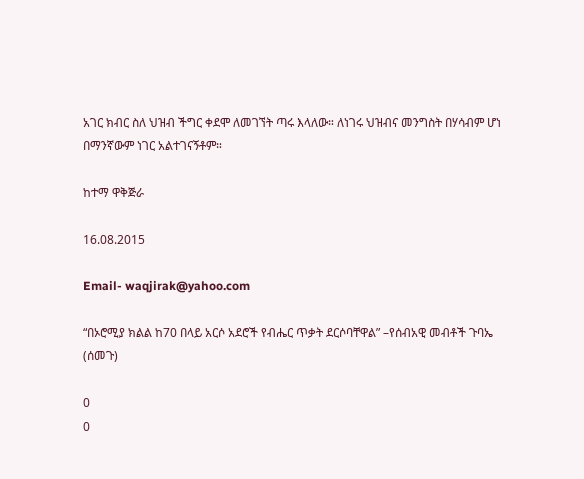አገር ክብር ስለ ህዝብ ችግር ቀደሞ ለመገኘት ጣሩ እላለው። ለነገሩ ህዝብና መንግስት በሃሳብም ሆነ በማንኛውም ነገር አልተገናኝቶም።

ከተማ ዋቅጅራ

16.08.2015

Email- waqjirak@yahoo.com

“በኦሮሚያ ክልል ከ70 በላይ አርሶ አደሮች የብሔር ጥቃት ደርሶባቸዋል” –የሰብአዊ መብቶች ጉባኤ (ሰመጉ)

0
0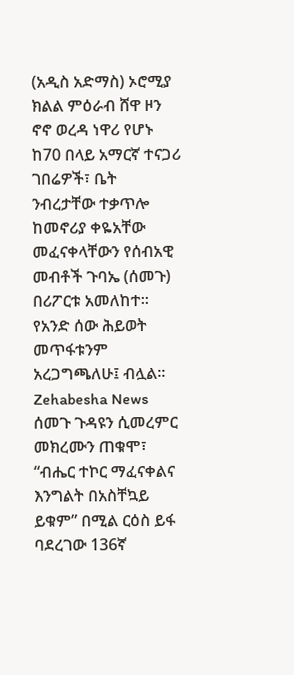(አዲስ አድማስ) ኦሮሚያ ክልል ምዕራብ ሸዋ ዞን ኖኖ ወረዳ ነዋሪ የሆኑ ከ70 በላይ አማርኛ ተናጋሪ ገበሬዎች፣ ቤት ንብረታቸው ተቃጥሎ ከመኖሪያ ቀዬአቸው መፈናቀላቸውን የሰብአዊ መብቶች ጉባኤ (ሰመጉ) በሪፖርቱ አመለከተ፡፡ የአንድ ሰው ሕይወት መጥፋቱንም አረጋግጫለሁ፤ ብሏል፡፡
Zehabesha News
ሰመጉ ጉዳዩን ሲመረምር መክረሙን ጠቁሞ፣ “ብሔር ተኮር ማፈናቀልና እንግልት በአስቸኳይ ይቁም” በሚል ርዕስ ይፋ ባደረገው 136ኛ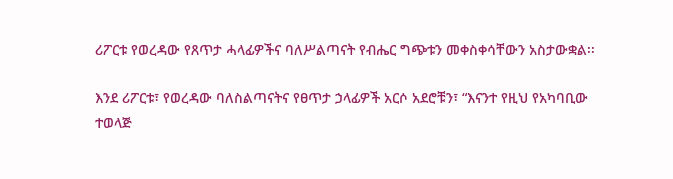ሪፖርቱ የወረዳው የጸጥታ ሓላፊዎችና ባለሥልጣናት የብሔር ግጭቱን መቀስቀሳቸውን አስታውቋል፡፡

እንደ ሪፖርቱ፣ የወረዳው ባለስልጣናትና የፀጥታ ኃላፊዎች አርሶ አደሮቹን፣ “እናንተ የዚህ የአካባቢው ተወላጅ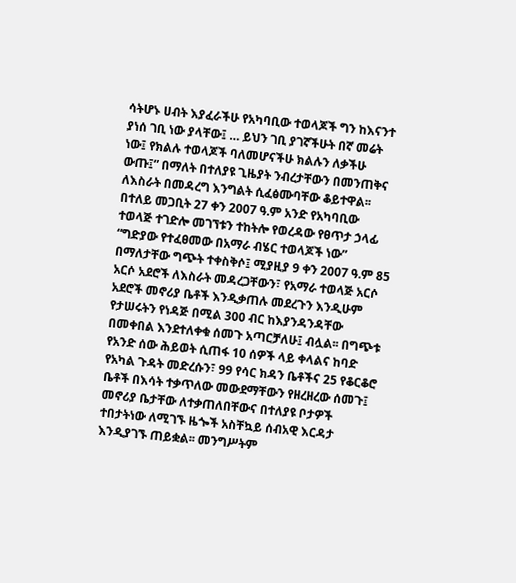ሳትሆኑ ሀብት እያፈራችሁ የአካባቢው ተወላጆች ግን ከእናንተ ያነሰ ገቢ ነው ያላቸው፤ … ይህን ገቢ ያገኛችሁት በኛ መሬት ነው፤ የክልሉ ተወላጆች ባለመሆናችሁ ክልሉን ለቃችሁ ውጡ፤” በማለት በተለያዩ ጊዜያት ንብረታቸውን በመንጠቅና ለእስራት በመዳረግ እንግልት ሲፈፅሙባቸው ቆይተዋል፡፡ በተለይ መጋቢት 27 ቀን 2007 ዓ.ም አንድ የአካባቢው ተወላጅ ተገድሎ መገኘቱን ተከትሎ የወረዳው የፀጥታ ኃላፊ “ግድያው የተፈፀመው በአማራ ብሄር ተወላጆች ነው” በማለታቸው ግጭት ተቀስቅሶ፤ ሚያዚያ 9 ቀን 2007 ዓ.ም 85 አርሶ አደሮች ለእስራት መዳረጋቸውን፣ የአማራ ተወላጅ አርሶ አደሮች መኖሪያ ቤቶች እንዲቃጠሉ መደረጉን እንዲሁም የታሠሩትን የነዳጅ በሚል 300 ብር ከእያንዳንዳቸው በመቀበል እንደተለቀቁ ሰመጉ አጣርቻለሁ፤ ብሏል፡፡ በግጭቱ የአንድ ሰው ሕይወት ሲጠፋ 10 ሰዎች ላይ ቀላልና ከባድ የአካል ጉዳት መድረሱን፣ 99 የሳር ክዳን ቤቶችና 25 የቆርቆሮ ቤቶች በእሳት ተቃጥለው መውደማቸውን የዘረዘረው ሰመጉ፤ መኖሪያ ቤታቸው ለተቃጠለበቸውና በተለያዩ ቦታዎች ተበታትነው ለሚገኙ ዜጐች አስቸኳይ ሰብአዊ እርዳታ እንዲያገኙ ጠይቋል፡፡ መንግሥትም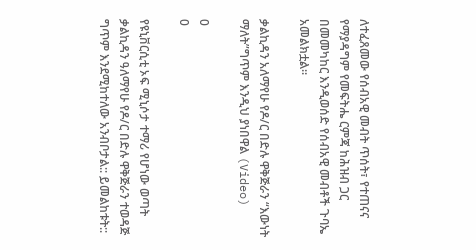ለተፈጸመው የሰብአዊ መብት ጥሰት፣ የተጠናና የማያዳግም የመፍትሔ ርምጃ ከሕዝብ ጋር በመመካከር እንዲወሰድ የሰብአዊ መብቶች ጉባኤ አመልክቷል፡፡

ቃልኪዳን አለማየሁ የዶ/ር በድሉ ዋቅጅራን “እውነት ማለት”ግጥም እንዲህ ያነበዋል (Video)

0
0

የዩኒቨርሲቲ ኦፍ ሚኒሶታ ተማሪ የሆነው ወጣት ቃልኪዳን ዓለማየሁ የዶ/ር በድሉ ዋቅጅራን ተወዳጅ ግጥም እንደሚከተለው አንብቦታል:: ይመልከቱት::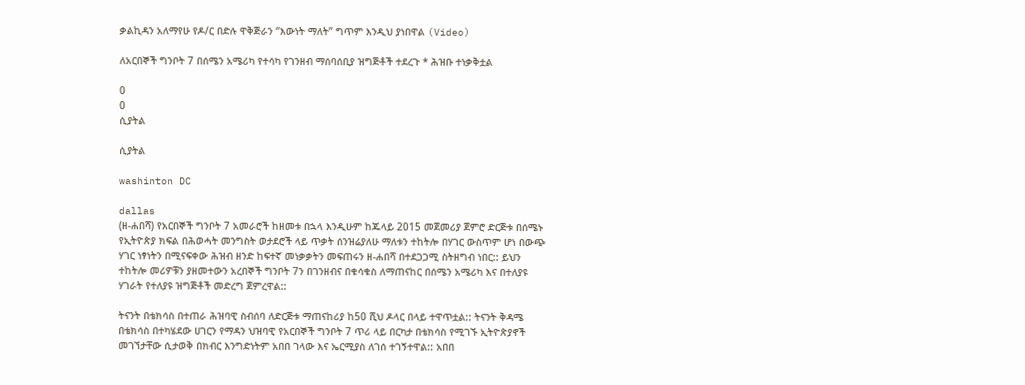ቃልኪዳን አለማየሁ የዶ/ር በድሉ ዋቅጅራን “እውነት ማለት” ግጥም እንዲህ ያነበዋል (Video)

ለአርበኞች ግንቦት 7 በሰሜን አሜሪካ የተሳካ የገንዘብ ማሰባሰቢያ ዝግጅቶች ተደረጉ * ሕዝቡ ተነቃቅቷል

0
0
ሲያትል

ሲያትል

washinton DC

dallas
(ዘ-ሐበሻ) የአርበኞች ግንቦት 7 አመራሮች ከዘመቱ በኋላ እንዲሁም ከጁላይ 2015 መጀመሪያ ጀምሮ ድርጅቱ በሰሜኑ የኢትዮጵያ ክፍል በሕወሓት መንግስት ወታደሮች ላይ ጥቃት ሰንዝሬያለሁ ማለቱን ተከትሎ በሃገር ውስጥም ሆነ በውጭ ሃገር ነፃነትን በሚናፍቀው ሕዝብ ዘንድ ከፍተኛ መነቃቃትን መፍጠሩን ዘ-ሐበሻ በተደጋጋሚ ስትዘግብ ነበር:: ይህን ተከትሎ መሪዎቹን ያዘመተውን አረበኞች ግንቦት 7ን በገንዘብና በቁሳቁስ ለማጠናከር በሰሜን አሜሪካ እና በተለያዩ ሃገራት የተለያዩ ዝግጅቶች መድረግ ጀምረዋል::

ትናንት በቴክሳስ በተጠራ ሕዝባዊ ስብሰባ ለድርጅቱ ማጠናከሪያ ከ50 ሺህ ዶላር በላይ ተዋጥቷል:: ትናንት ቅዳሜ በቴክሳስ በተካሄደው ሀገርን የማዳን ህዝባዊ የአርበኞች ግንቦት 7 ጥሪ ላይ በርካታ በቴክሳስ የሚገኙ ኢትዮጵያኖች መገኘታቸው ሲታወቅ በክብር እንግድነትም አበበ ገላው እና ኤርሚያስ ለገሰ ተገኝተዋል:: አበበ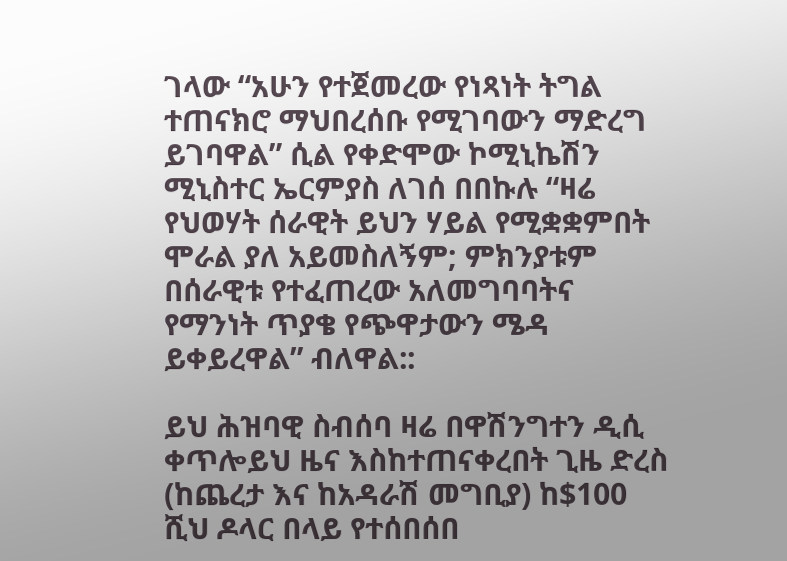ገላው “አሁን የተጀመረው የነጻነት ትግል ተጠናክሮ ማህበረሰቡ የሚገባውን ማድረግ ይገባዋል” ሲል የቀድሞው ኮሚኒኬሽን ሚኒስተር ኤርምያስ ለገሰ በበኩሉ “ዛሬ የህወሃት ሰራዊት ይህን ሃይል የሚቋቋምበት ሞራል ያለ አይመስለኝም; ምክንያቱም በሰራዊቱ የተፈጠረው አለመግባባትና የማንነት ጥያቄ የጭዋታውን ሜዳ ይቀይረዋል” ብለዋል::

ይህ ሕዝባዊ ስብሰባ ዛሬ በዋሽንግተን ዲሲ ቀጥሎይህ ዜና እስከተጠናቀረበት ጊዜ ድረስ (ከጨረታ እና ከአዳራሽ መግቢያ) ከ$100 ሺህ ዶላር በላይ የተሰበሰበ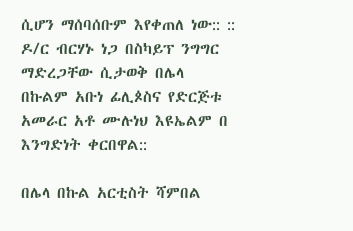ሲሆን ማሰባሰቡም እየቀጠለ ነው:: :: ዶ/ር ብርሃኑ ነጋ በስካይፕ ንግግር ማድረጋቸው ሲታወቅ በሌላ በኩልም አቡነ ፊሊጶስና የድርጅቱ አመራር አቶ ሙሉነህ እዩኤልም በ እንግድነት ቀርበዋል::

በሌላ በኩል አርቲስት ሻምበል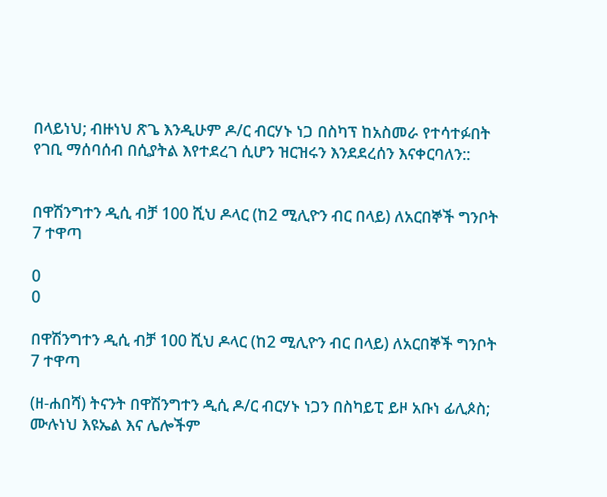በላይነህ; ብዙነህ ጽጌ እንዲሁም ዶ/ር ብርሃኑ ነጋ በስካፕ ከአስመራ የተሳተፉበት የገቢ ማሰባሰብ በሲያትል እየተደረገ ሲሆን ዝርዝሩን እንደደረሰን እናቀርባለን::


በዋሽንግተን ዲሲ ብቻ 100 ሺህ ዶላር (ከ2 ሚሊዮን ብር በላይ) ለአርበኞች ግንቦት 7 ተዋጣ

0
0

በዋሽንግተን ዲሲ ብቻ 100 ሺህ ዶላር (ከ2 ሚሊዮን ብር በላይ) ለአርበኞች ግንቦት 7 ተዋጣ

(ዘ-ሐበሻ) ትናንት በዋሽንግተን ዲሲ ዶ/ር ብርሃኑ ነጋን በስካይፒ ይዞ አቡነ ፊሊጶስ; ሙሉነህ እዩኤል እና ሌሎችም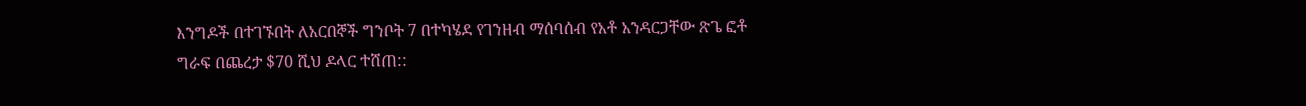እንግዶች በተገኙበት ለአርበኞች ግንቦት 7 በተካሄደ የገንዘብ ማሰባሰብ የአቶ አንዳርጋቸው ጽጌ ፎቶ ግራፍ በጨረታ $70 ሺህ ዶላር ተሸጠ::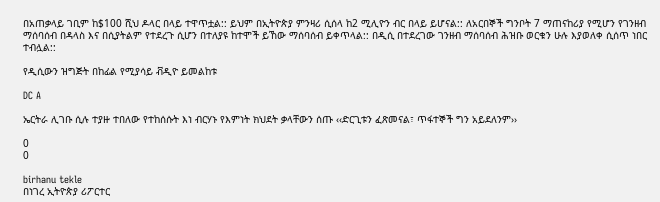በአጠቃላይ ገቢም ከ$100 ሺህ ዶላር በላይ ተዋጥቷል:: ይህም በኢትዮጵያ ምንዛሪ ሲሰላ ከ2 ሚሊዮን ብር በላይ ይሆናል:: ለአርበኞች ግንቦት 7 ማጠናከሪያ የሚሆን የገንዘብ ማሰባሰብ በዳላስ እና በሲያትልም የተደረጉ ሲሆን በተለያዩ ከተሞች ይኸው ማሰባሰብ ይቀጥላል:: በዲሲ በተደረገው ገንዘብ ማሰባሰብ ሕዝቡ ወርቁን ሁሉ እያወለቀ ሲሰጥ ነበር ተብሏል::

የዲሲውን ዝግጅት በከፊል የሚያሳይ ቭዲዮ ይመልከቱ

DC A

ኤርትራ ሊገቡ ሲሉ ተያዙ ተበለው የተከሰሱት እነ ብርሃኑ የእምነት ክህደት ቃላቸውን ሰጡ ‹‹ድርጊቱን ፈጽመናል፣ ጥፋተኞች ግን አይደለንም››

0
0

birhanu tekle
በነገረ ኢትዮጵያ ሪፖርተር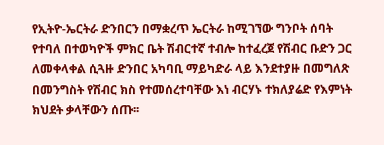የኢትዮ-ኤርትራ ድንበርን በማቋረጥ ኤርትራ ከሚገኘው ግንቦት ሰባት የተባለ በተወካዮች ምክር ቤት ሽብርተኛ ተብሎ ከተፈረጀ የሽብር ቡድን ጋር ለመቀላቀል ሲጓዙ ድንበር አካባቢ ማይካድራ ላይ እንደተያዙ በመግለጽ በመንግስት የሽብር ክስ የተመሰረተባቸው እነ ብርሃኑ ተክለያሬድ የእምነት ክህደት ቃላቸውን ሰጡ፡፡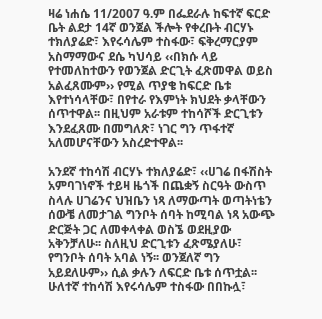ዛሬ ነሐሴ 11/2007 ዓ.ም በፌደራሉ ከፍተኛ ፍርድ ቤት ልደታ 14ኛ ወንጀል ችሎት የቀረቡት ብርሃኑ ተክለያሬድ፣ እየሩሳሌም ተስፋው፣ ፍቅረማርያም አስማማውና ደሴ ካህሳይ ‹‹በክሱ ላይ የተመለከተውን የወንጀል ድርጊት ፈጽመዋል ወይስ አልፈጸሙም›› የሚል ጥያቄ ከፍርድ ቤቱ እየተነሳላቸው፣ በየተራ የእምነት ክህደት ቃላቸውን ሰጥተዋል፡፡ በዚህም አራቱም ተከሳሾች ድርጊቱን እንደፈጸሙ በመግለጽ፣ ነገር ግን ጥፋተኛ አለመሆናቸውን አስረድተዋል፡፡

አንደኛ ተከሳሽ ብርሃኑ ተክለያሬድ፣ ‹‹ሀገሬ በፋሽስት አምባገነኖች ተይዛ ዜጎች በጨቋኝ ስርዓት ውስጥ ስላሉ ሀገሬንና ህዝቤን ነጻ ለማውጣት ወጣትነቴን ሰውቼ ለመታገል ግንቦት ሰባት ከሚባል ነጻ አውጭ ድርጅት ጋር ለመቀላቀል ወስኜ ወደዚያው አቅንቻለሁ፡፡ ስለዚህ ድርጊቱን ፈጽሜያለሁ፣ የግንቦት ሰባት አባል ነኝ፡፡ ወንጀለኛ ግን አይደለሁም›› ሲል ቃሉን ለፍርድ ቤቱ ሰጥቷል፡፡ ሁለተኛ ተከሳሽ እየሩሳሌም ተስፋው በበኩሏ፣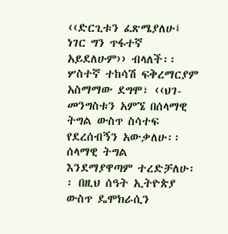‹‹ድርጊቱን ፈጽሜያለሁ፤ ነገር ግን ጥፋተኛ አይደለሁም›› ብላለች፡፡
ሦስተኛ ተከሳሽ ፍቅረማርያም አስማማው ደግሞ፣ ‹‹ህገ-መንግስቱን አምኜ በሰላማዊ ትግል ውስጥ ስሳተፍ የደረሰብኝን አውቃለሁ፡፡ ሰላማዊ ትግል እንደማያዋጣም ተረድቻለሁ፡፡ በዚህ ሰዓት ኢትዮጵያ ውስጥ ዴሞክራሲን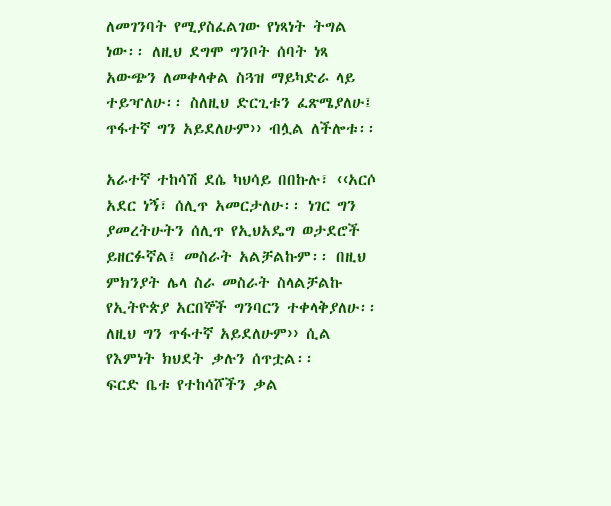ለመገንባት የሚያስፈልገው የነጻነት ትግል ነው፡፡ ለዚህ ደግሞ ግንቦት ሰባት ነጻ አውጭን ለመቀላቀል ስጓዝ ማይካድራ ላይ ተይዣለሁ፡፡ ስለዚህ ድርጊቱን ፈጽሜያለሁ፤ ጥፋተኛ ግን አይደለሁም›› ብሏል ለችሎቱ፡፡

አራተኛ ተከሳሽ ደሴ ካህሳይ በበኩሉ፣ ‹‹አርሶ አደር ነኝ፣ ሰሊጥ አመርታለሁ፡፡ ነገር ግን ያመረትሁትን ሰሊጥ የኢህአዴግ ወታደሮች ይዘርፉኛል፤ መስራት አልቻልኩም፡፡ በዚህ ምክንያት ሌላ ስራ መስራት ስላልቻልኩ የኢትዮጵያ አርበኞች ግንባርን ተቀላቅያለሁ፡፡ ለዚህ ግን ጥፋተኛ አይደለሁም›› ሲል የእምነት ክህደት ቃሉን ሰጥቷል፡፡
ፍርድ ቤቱ የተከሳሾችን ቃል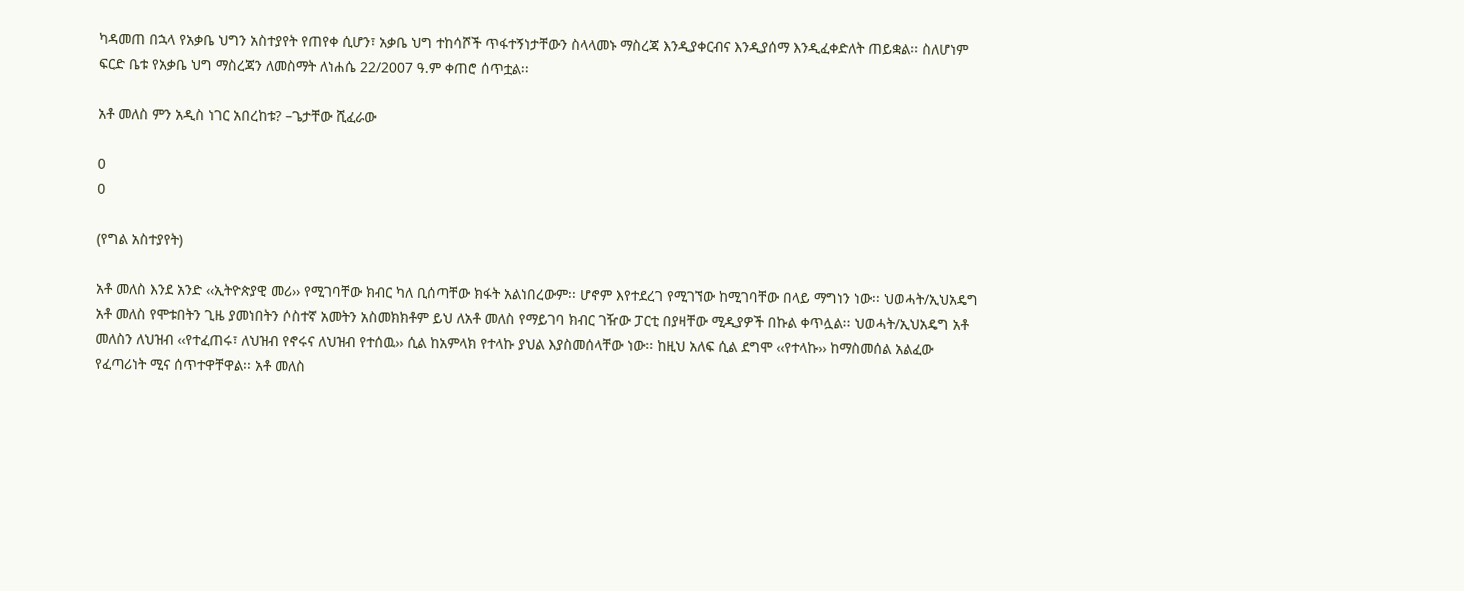ካዳመጠ በኋላ የአቃቤ ህግን አስተያየት የጠየቀ ሲሆን፣ አቃቤ ህግ ተከሳሾች ጥፋተኝነታቸውን ስላላመኑ ማስረጃ እንዲያቀርብና እንዲያሰማ እንዲፈቀድለት ጠይቋል፡፡ ስለሆነም ፍርድ ቤቱ የአቃቤ ህግ ማስረጃን ለመስማት ለነሐሴ 22/2007 ዓ.ም ቀጠሮ ሰጥቷል፡፡

አቶ መለስ ምን አዲስ ነገር አበረከቱ? –ጌታቸው ሺፈራው

0
0

(የግል አስተያየት)

አቶ መለስ እንደ አንድ ‹‹ኢትዮጵያዊ መሪ›› የሚገባቸው ክብር ካለ ቢሰጣቸው ክፋት አልነበረውም፡፡ ሆኖም እየተደረገ የሚገኘው ከሚገባቸው በላይ ማግነን ነው፡፡ ህወሓት/ኢህአዴግ አቶ መለስ የሞቱበትን ጊዜ ያመነበትን ሶስተኛ አመትን አስመክክቶም ይህ ለአቶ መለስ የማይገባ ክብር ገዥው ፓርቲ በያዛቸው ሚዲያዎች በኩል ቀጥሏል፡፡ ህወሓት/ኢህአዴግ አቶ መለስን ለህዝብ ‹‹የተፈጠሩ፣ ለህዝብ የኖሩና ለህዝብ የተሰዉ›› ሲል ከአምላክ የተላኩ ያህል እያስመሰላቸው ነው፡፡ ከዚህ አለፍ ሲል ደግሞ ‹‹የተላኩ›› ከማስመሰል አልፈው የፈጣሪነት ሚና ሰጥተዋቸዋል፡፡ አቶ መለስ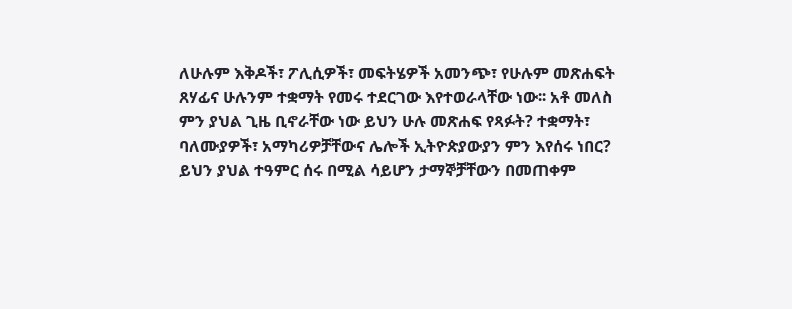ለሁሉም እቅዶች፣ ፖሊሲዎች፣ መፍትሄዎች አመንጭ፣ የሁሉም መጽሐፍት ጸሃፊና ሁሉንም ተቋማት የመሩ ተደርገው እየተወራላቸው ነው፡፡ አቶ መለስ ምን ያህል ጊዜ ቢኖራቸው ነው ይህን ሁሉ መጽሐፍ የጻፉት? ተቋማት፣ ባለሙያዎች፣ አማካሪዎቻቸውና ሌሎች ኢትዮጵያውያን ምን እየሰሩ ነበር? ይህን ያህል ተዓምር ሰሩ በሚል ሳይሆን ታማኞቻቸውን በመጠቀም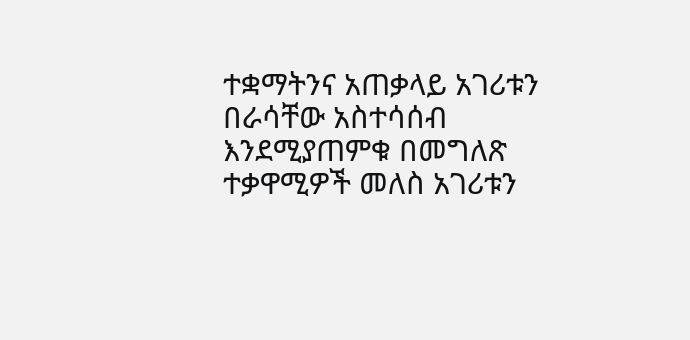ተቋማትንና አጠቃላይ አገሪቱን በራሳቸው አስተሳሰብ እንደሚያጠምቁ በመግለጽ ተቃዋሚዎች መለስ አገሪቱን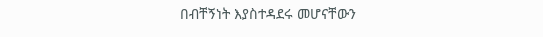በብቸኝነት እያስተዳደሩ መሆናቸውን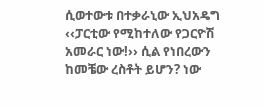ሲወተውቱ በተቃራኒው ኢህአዴግ ‹‹ፓርቲው የሚከተለው የጋርዮሽ አመራር ነው!›› ሲል የነበረውን ከመቼው ረስቶት ይሆን? ነው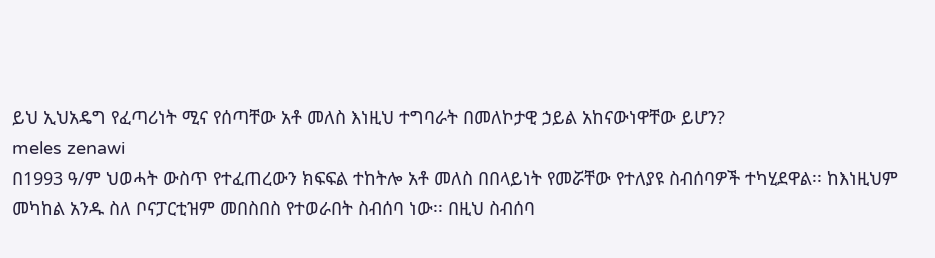ይህ ኢህአዴግ የፈጣሪነት ሚና የሰጣቸው አቶ መለስ እነዚህ ተግባራት በመለኮታዊ ኃይል አከናውነዋቸው ይሆን?
meles zenawi
በ1993 ዓ/ም ህወሓት ውስጥ የተፈጠረውን ክፍፍል ተከትሎ አቶ መለስ በበላይነት የመሯቸው የተለያዩ ስብሰባዎች ተካሂደዋል፡፡ ከእነዚህም መካከል አንዱ ስለ ቦናፓርቲዝም መበስበስ የተወራበት ስብሰባ ነው፡፡ በዚህ ስብሰባ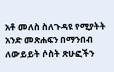አቶ መለስ ስለጉዳዩ የሚያትት አንድ መጽሐፍን በማንበብ ለውይይት ሶስት ጽሁፎችን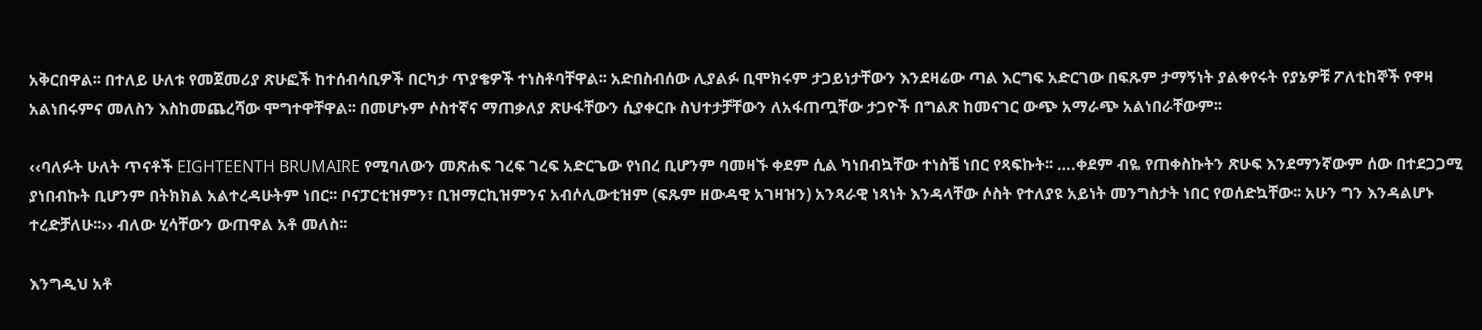አቅርበዋል፡፡ በተለይ ሁለቱ የመጀመሪያ ጽሁፎች ከተሰብሳቢዎች በርካታ ጥያቄዎች ተነስቶባቸዋል፡፡ አድበስብሰው ሊያልፉ ቢሞክሩም ታጋይነታቸውን እንደዛሬው ጣል እርግፍ አድርገው በፍጹም ታማኝነት ያልቀየሩት የያኔዎቹ ፖለቲከኞች የዋዛ አልነበሩምና መለስን እስከመጨረሻው ሞግተዋቸዋል፡፡ በመሆኑም ሶስተኛና ማጠቃለያ ጽሁፋቸውን ሲያቀርቡ ስህተታቻቸውን ለአፋጠጧቸው ታጋዮች በግልጽ ከመናገር ውጭ አማራጭ አልነበራቸውም፡፡

‹‹ባለፉት ሁለት ጥናቶች EIGHTEENTH BRUMAIRE የሚባለውን መጽሐፍ ገረፍ ገረፍ አድርጌው የነበረ ቢሆንም ባመዛኙ ቀደም ሲል ካነበብኳቸው ተነስቼ ነበር የጻፍኩት፡፡ ….ቀደም ብዬ የጠቀስኩትን ጽሁፍ እንደማንኛውም ሰው በተደጋጋሚ ያነበብኩት ቢሆንም በትክክል አልተረዳሁትም ነበር፡፡ ቦናፓርቲዝምን፣ ቢዝማርኪዝምንና አብሶሊውቲዝም (ፍጹም ዘውዳዊ አገዛዝን) አንጻራዊ ነጻነት እንዳላቸው ሶስት የተለያዩ አይነት መንግስታት ነበር የወሰድኳቸው፡፡ አሁን ግን እንዳልሆኑ ተረድቻለሁ፡፡›› ብለው ሂሳቸውን ውጠዋል አቶ መለስ፡፡

እንግዲህ አቶ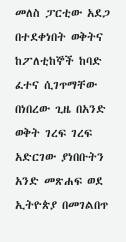መለስ ፓርቲው አደጋ በተደቀነበት ወቅትና ከፖለቲከኞች ከባድ ፈተና ሲገጥማቸው በነበረው ጊዜ በአንድ ወቅት ገረፍ ገረፍ አድርገው ያነበቡትን አንድ መጽሐፍ ወደ ኢትዮጵያ በመገልበጥ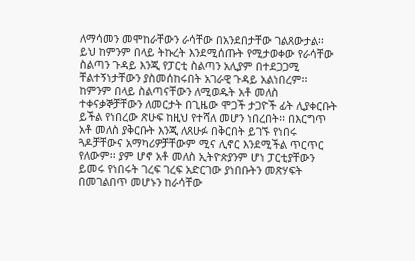ለማሳመን መሞከራቸውን ራሳቸው በአንደበታቸው ገልጸውታል፡፡ ይህ ከምንም በላይ ትኩረት እንደሚሰጡት የሚታወቀው የራሳቸው ስልጣን ጉዳይ እንጂ የፓርቲ ስልጣን አሊያም በተደጋጋሚ ቸልተኝነታቸውን ያስመሰከሩበት አገራዊ ጉዳይ አልነበረም፡፡ ከምንም በላይ ስልጣናቸውን ለሚወዱት አቶ መለስ ተቀናቃኞቻቸውን ለመርታት በጊዜው ሞጋች ታጋዮች ፊት ሊያቀርቡት ይችል የነበረው ጽሁፍ ከዚህ የተሻለ መሆን ነበረበት፡፡ በእርግጥ አቶ መለስ ያቅርቡት እንጂ ለጸሁፉ በቅርበት ይገኙ የነበሩ ጓዶቻቸውና አማካሪዎቻቸውም ሚና ሊኖር እንደሚችል ጥርጥር የለውም፡፡ ያም ሆኖ አቶ መለስ ኢትዮጵያንም ሆነ ፓርቲያቸውን ይመሩ የነበሩት ገረፍ ገረፍ አድርገው ያነበቡትን መጽሃፍት በመገልበጥ መሆኑን ከራሳቸው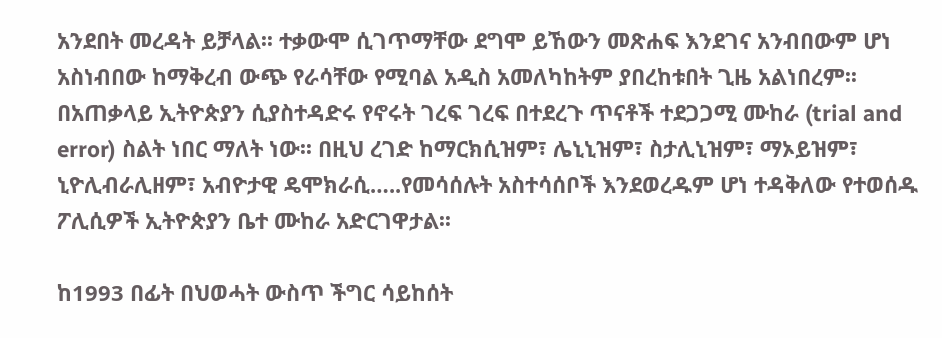አንደበት መረዳት ይቻላል፡፡ ተቃውሞ ሲገጥማቸው ደግሞ ይኸውን መጽሐፍ እንደገና አንብበውም ሆነ አስነብበው ከማቅረብ ውጭ የራሳቸው የሚባል አዲስ አመለካከትም ያበረከቱበት ጊዜ አልነበረም፡፡ በአጠቃላይ ኢትዮጵያን ሲያስተዳድሩ የኖሩት ገረፍ ገረፍ በተደረጉ ጥናቶች ተደጋጋሚ ሙከራ (trial and error) ስልት ነበር ማለት ነው፡፡ በዚህ ረገድ ከማርክሲዝም፣ ሌኒኒዝም፣ ስታሊኒዝም፣ ማኦይዝም፣ ኒዮሊብራሊዘም፣ አብዮታዊ ዴሞክራሲ…..የመሳሰሉት አስተሳሰቦች እንደወረዱም ሆነ ተዳቅለው የተወሰዱ ፖሊሲዎች ኢትዮጵያን ቤተ ሙከራ አድርገዋታል፡፡

ከ1993 በፊት በህወሓት ውስጥ ችግር ሳይከሰት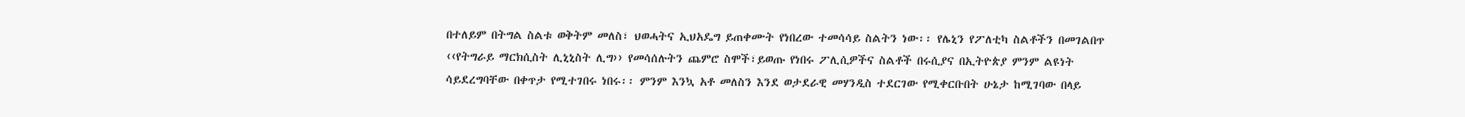በተለይም በትግል ስልቱ ወቅትም መለስ፣ ህወሓትና ኢህአዴግ ይጠቀሙት የነበረው ተመሳሳይ ስልትን ነው፡፡ የሌኒን የፖለቲካ ስልቶችን በመገልበጥ ‹‹የትግራይ ማርክሲስት ሊኒኒስት ሊግ›› የመሳሰሉትን ጨምሮ ስሞች፣ይወጡ የነበሩ ፖሊሲዎችና ስልቶች በሩሲያና በኢትዮጵያ ምንም ልዩነት ሳይደረግባቸው በቀጥታ የሚተገበሩ ነበሩ፡፡ ምንም እንኳ አቶ መለስን እንደ ወታደራዊ መሃንዲስ ተደርገው የሚቀርቡበት ሁኔታ ከሚገባው በላይ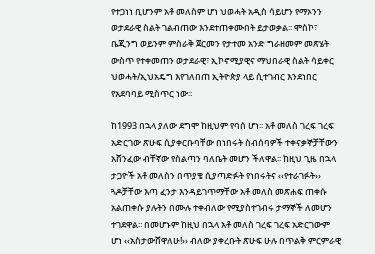የተጋነነ ቢሆንም አቶ መለስም ሆነ ህወሓት አዲስ ሳይሆን የማኦንን ወታደራዊ ስልት ገልብጠው እንደተጠቀሙበት ይታወቃል፡፡ ሞስኮ፣ ቤጂንግ ወይንም ምስራቅ ጀርመን የታተመ አንድ ግራዘመም መጽሄት ውስጥ የተቀመጠን ወታደራዊ፣ ኢኮኖሚያዊና ማህበራዊ ስልት ሳይቀር ህወሓት/ኢህአዴግ እየገለበጠ ኢትዮጵያ ላይ ሲተገብር እንደነበር የአደባባይ ሚስጥር ነው፡፡

ከ1993 በኋላ ያለው ደግሞ ከዚህም የባሰ ሆነ፡፡ አቶ መለስ ገረፍ ገረፍ አድርገው ጽሁፍ ሲያቀርቡባቸው በነበሩት ስብሰባዎች ተቀናቃኞቻቸውን አሸንፈው ብቸኛው የስልጣን ባለቤት መሆን ችለዋል፡፡ ከዚህ ጊዜ በኋላ ታጋዮች አቶ መለስን በጥያቄ ሲያጣድፉት የነበሩትና ‹‹የተራገፉት›› ጓዶቻቸው እጣ ፈንታ እንዳይገጥማቸው አቶ መለስ መጽሐፍ ጠቀሱ አልጠቀሱ ያሉትን በሙሉ ተቀብለው የሚያስተገብሩ ታማኞች ለመሆን ተገደዋል፡፡ በመሆኑም ከዚህ በኋላ አቶ መለስ ገረፍ ገረፍ አድርገውም ሆነ ‹‹አስታውሸዋለሁ!›› ብለው ያቀረቡት ጽሁፍ ሁሉ በጥልቅ ምርምራዊ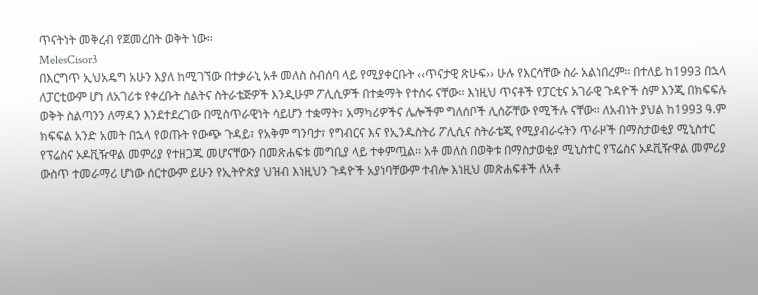ጥናትነት መቅረብ የጀመረበት ወቅት ነው፡፡
MelesCisor3
በእርግጥ ኢህአዴግ አሁን እያለ ከሚገኘው በተቃራኒ አቶ መለስ ስብሰባ ላይ የሚያቀርቡት ‹‹ጥናታዊ ጽሁፍ›› ሁሉ የእርሳቸው ስራ አልነበረም፡፡ በተለይ ከ1993 በኋላ ለፓርቲውም ሆነ ለአገሪቱ የቀረቡት ስልትና ስትራቴጅዎች እንዲሁም ፖሊሲዎች በተቋማት የተሰሩ ናቸው፡፡ እነዚህ ጥናቶች የፓርቲና አገራዊ ጉዳዮች ስም እንጂ በክፍፍሉ ወቅት ስልጣንን ለማዳን እንደተደረገው በሚስጥራዊነት ሳይሆን ተቋማት፣ አማካሪዎችና ሌሎችም ግለሰቦች ሊሰሯቸው የሚችሉ ናቸው፡፡ ለአብነት ያህል ከ1993 ዓ.ም ክፍፍል አንድ አመት በኋላ የወጡት የውጭ ጉዳይ፣ የአቅም ግንባታ፣ የግብርና እና የኢንዱስትሪ ፖሊሲና ስትራቴጂ የሚያብራሩትን ጥራዞች በማስታወቂያ ሚኒስተር የፕሬስና ኦዶቪዥዋል መምሪያ የተዘጋጁ መሆናቸውን በመጽሐፍቱ መግቢያ ላይ ተቀምጧል፡፡ አቶ መለስ በወቅቱ በማስታወቂያ ሚኒስተር የፕሬስና ኦዶቪዥዋል መምሪያ ውስጥ ተመራማሪ ሆነው ሰርተውም ይሁን የኢትዮጵያ ህዝብ እነዚህን ጉዳዮች አያነባቸውም ተብሎ እነዚህ መጽሐፍቶች ለአቶ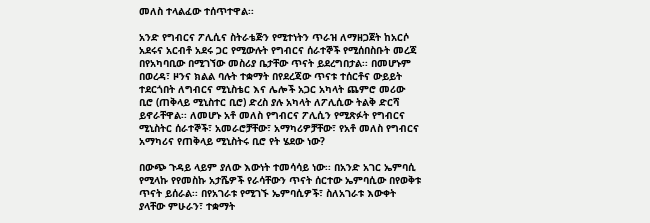መለስ ተላልፈው ተሰጥተዋል፡፡

አንድ የግብርና ፖሊሲና ስትራቴጅን የሚተነትን ጥራዝ ለማዘጋጀት ከአርሶ አደሩና አርብቶ አደሩ ጋር የሚውሉት የግብርና ሰራተኞች የሚሰበስቡት መረጃ በየአካባቢው በሚገኘው መስሪያ ቤታቸው ጥናት ይደረግበታል፡፡ በመሆኑም በወረዳ፣ ዞንና ክልል ባሉት ተቋማት በየደረጃው ጥናቱ ተሰርቶና ውይይት ተደርጎበት ለግብርና ሚኒስቴር እና ሌሎች አጋር አካላት ጨምሮ መሪው ቢሮ (ጠቅላይ ሚኒስተር ቢሮ) ድረስ ያሉ አካላት ለፖሊሲው ትልቅ ድርሻ ይኖራቸዋል፡፡ ለመሆኑ አቶ መለስ የግብርና ፖሊሲን የሚጽፉት የግብርና ሚኒስትር ሰራተኞች፣ አመራሮቻቸው፣ አማካሪዎቻቸው፣ የአቶ መለስ የግብርና አማካሪና የጠቅላይ ሚኒስትሩ ቢሮ የት ሄደው ነው?

በውጭ ጉዳይ ላይም ያለው እውነት ተመሳሳይ ነው፡፡ በአንድ አገር ኤምባሲ የሚላኩ የየመስኩ አታሼዎች የራሳቸውን ጥናት ሰርተው ኤምባሲው በየወቅቱ ጥናት ይሰራል፡፡ በየአገራቱ የሚገኙ ኤምባሲዎች፣ ስለአገራቱ እውቀት ያላቸው ምሁራን፣ ተቋማት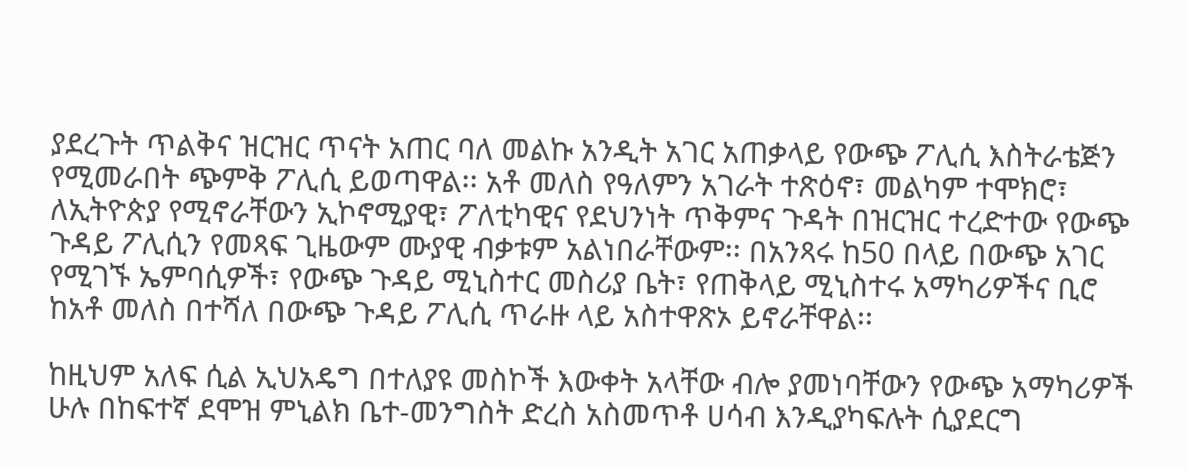ያደረጉት ጥልቅና ዝርዝር ጥናት አጠር ባለ መልኩ አንዲት አገር አጠቃላይ የውጭ ፖሊሲ እስትራቴጅን የሚመራበት ጭምቅ ፖሊሲ ይወጣዋል፡፡ አቶ መለስ የዓለምን አገራት ተጽዕኖ፣ መልካም ተሞክሮ፣ ለኢትዮጵያ የሚኖራቸውን ኢኮኖሚያዊ፣ ፖለቲካዊና የደህንነት ጥቅምና ጉዳት በዝርዝር ተረድተው የውጭ ጉዳይ ፖሊሲን የመጻፍ ጊዜውም ሙያዊ ብቃቱም አልነበራቸውም፡፡ በአንጻሩ ከ50 በላይ በውጭ አገር የሚገኙ ኤምባሲዎች፣ የውጭ ጉዳይ ሚኒስተር መስሪያ ቤት፣ የጠቅላይ ሚኒስተሩ አማካሪዎችና ቢሮ ከአቶ መለስ በተሻለ በውጭ ጉዳይ ፖሊሲ ጥራዙ ላይ አስተዋጽኦ ይኖራቸዋል፡፡

ከዚህም አለፍ ሲል ኢህአዴግ በተለያዩ መስኮች እውቀት አላቸው ብሎ ያመነባቸውን የውጭ አማካሪዎች ሁሉ በከፍተኛ ደሞዝ ምኒልክ ቤተ-መንግስት ድረስ አስመጥቶ ሀሳብ እንዲያካፍሉት ሲያደርግ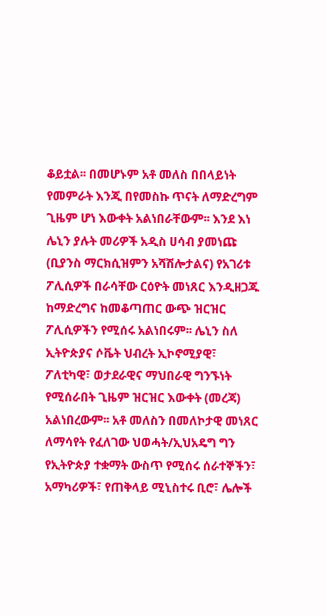ቆይቷል፡፡ በመሆኑም አቶ መለስ በበላይነት የመምራት እንጂ በየመስኩ ጥናት ለማድረግም ጊዜም ሆነ እውቀት አልነበራቸውም፡፡ እንደ እነ ሌኒን ያሉት መሪዎች አዲስ ሀሳብ ያመነጩ (ቢያንስ ማርክሲዝምን አሻሽሎታልና) የአገሪቱ ፖሊሲዎች በራሳቸው ርዕዮት መነጸር እንዲዘጋጁ ከማድረግና ከመቆጣጠር ውጭ ዝርዝር ፖሊሲዎችን የሚሰሩ አልነበሩም፡፡ ሌኒን ስለ ኢትዮጵያና ሶቬት ህብረት ኢኮኖሚያዊ፣ ፖለቲካዊ፣ ወታደራዊና ማህበራዊ ግንኙነት የሚሰራበት ጊዜም ዝርዝር እውቀት (መረጃ) አልነበረውም፡፡ አቶ መለስን በመለኮታዊ መነጸር ለማሳየት የፈለገው ህወሓት/ኢህአዴግ ግን የኢትዮጵያ ተቋማት ውስጥ የሚሰሩ ሰራተኞችን፣ አማካሪዎች፣ የጠቅላይ ሚኒስተሩ ቢሮ፣ ሌሎች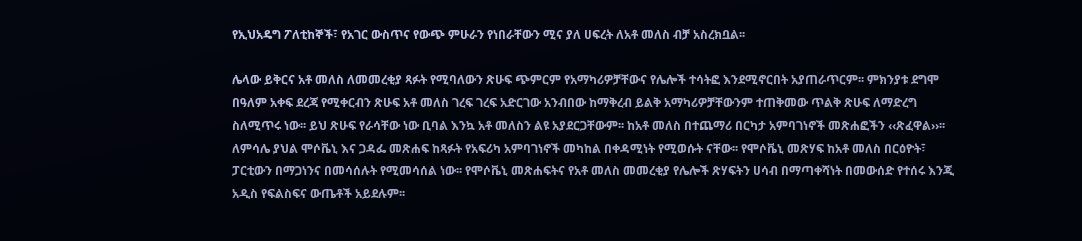የኢህአዴግ ፖለቲከኞች፣ የአገር ውስጥና የውጭ ምሁራን የነበራቸውን ሚና ያለ ሀፍረት ለአቶ መለስ ብቻ አስረክቧል፡፡

ሌላው ይቅርና አቶ መለስ ለመመረቂያ ጻፉት የሚባለውን ጽሁፍ ጭምርም የአማካሪዎቻቸውና የሌሎች ተሳትፎ እንደሚኖርበት አያጠራጥርም፡፡ ምክንያቱ ደግሞ በዓለም አቀፍ ደረጃ የሚቀርብን ጽሁፍ አቶ መለስ ገረፍ ገረፍ አድርገው አንብበው ከማቅረብ ይልቅ አማካሪዎቻቸውንም ተጠቅመው ጥልቅ ጽሁፍ ለማድረግ ስለሚጥሩ ነው፡፡ ይህ ጽሁፍ የራሳቸው ነው ቢባል እንኳ አቶ መለስን ልዩ አያደርጋቸውም፡፡ ከአቶ መለስ በተጨማሪ በርካታ አምባገነኖች መጽሐፎችን ‹‹ጽፈዋል››፡፡ ለምሳሌ ያህል ሞሶቬኒ እና ጋዳፌ መጽሐፍ ከጻፉት የአፍሪካ አምባገነኖች መካከል በቀዳሚነት የሚወሱት ናቸው፡፡ የሞሶቬኒ መጽሃፍ ከአቶ መለስ በርዕዮት፣ ፓርቲውን በማጋነንና በመሳሰሉት የሚመሳሰል ነው፡፡ የሞሶቬኒ መጽሐፍትና የአቶ መለስ መመረቂያ የሌሎች ጽሃፍትን ሀሳብ በማጣቀሻነት በመውሰድ የተሰሩ እንጂ አዲስ የፍልስፍና ውጤቶች አይደሉም፡፡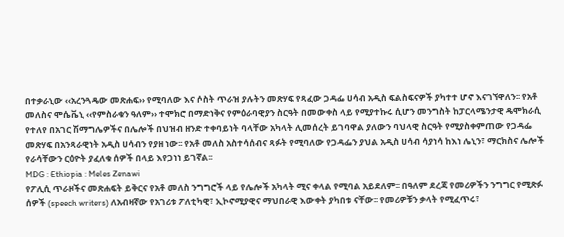በተቃራኒው ‹‹አረንጓዴው መጽሐፍ›› የሚባለው እና ሶስት ጥራዝ ያሉትን መጽሃፍ የጻፈው ጋዳፌ ሀሳብ አዲስ ፍልስፍናዎች ያካተተ ሆኖ እናገኘዋለን፡፡ የአቶ መለስና ሞሴቬኒ ‹‹የምስራቁን ዓለም›› ተሞክሮ በማድነቅና የምዕራባዊያን ስርዓት በመውቀስ ላይ የሚያተኩሩ ሲሆን መንግስት ከፓርላሜንታዊ ዴሞክራሲ የተለየ በአገር ሽማግሌዎችና በሌሎች በህዝብ ዘንድ ተቀባይነት ባላቸው አካላት ሊመሰረት ይገባዋል ያለውን ባህላዊ ስርዓት የሚያስቀምጠው የጋዳፌ መጽሃፍ በአንጻራዊነት አዲስ ሀሳብን የያዘ ነው፡፡ የአቶ መለስ አስተሳሰብና ጻፉት የሚባለው የጋዳፌን ያህል አዲስ ሀሳብ ሳያነሳ ከእነ ሌኒን፣ ማርክስና ሌሎች የራሳቸውን ርዕዮት ያፈለቁ ሰዎች በላይ እየጋነነ ይገኛል፡፡
MDG : Ethiopia : Meles Zenawi
የፖሊሲ ጥራዞችና መጽሐፍት ይቅርና የአቶ መለስ ንግግሮች ላይ የሌሎች አካላት ሚና ቀላል የሚባል አይደለም፡፡ በዓለም ደረጃ የመሪዎችን ንግግር የሚጽፉ ሰዎች (speech writers) ለአብዛኛው የአገሪቱ ፖለቲካዊ፣ ኢኮኖሚያዊና ማህበራዊ እውቀት ያካበቱ ናቸው፡፡ የመሪዎቹን ቃላት የሚፈጥሩ፣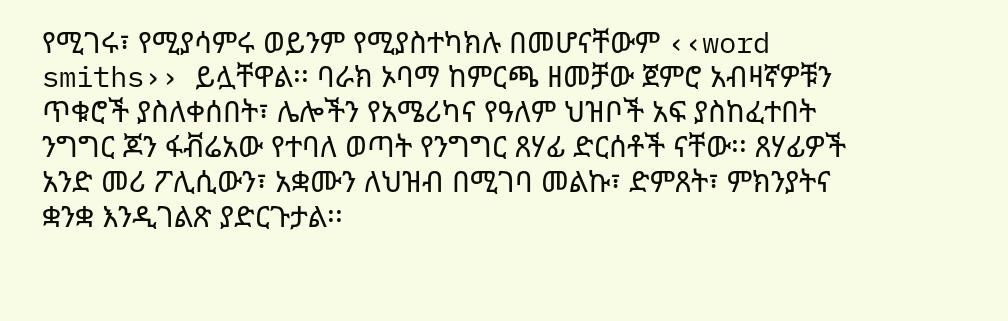የሚገሩ፣ የሚያሳምሩ ወይንም የሚያስተካክሉ በመሆናቸውም ‹‹word smiths›› ይሏቸዋል፡፡ ባራክ ኦባማ ከምርጫ ዘመቻው ጀምሮ አብዛኛዎቹን ጥቁሮች ያስለቀሰበት፣ ሌሎችን የአሜሪካና የዓለም ህዝቦች አፍ ያስከፈተበት ንግግር ጆን ፋቭሬአው የተባለ ወጣት የንግግር ጸሃፊ ድርሰቶች ናቸው፡፡ ጸሃፊዎች አንድ መሪ ፖሊሲውን፣ አቋሙን ለህዝብ በሚገባ መልኩ፣ ድምጸት፣ ምክንያትና ቋንቋ እንዲገልጽ ያድርጉታል፡፡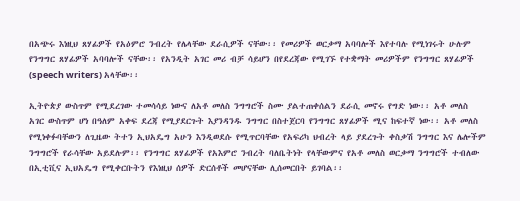በአጭሩ እነዚህ ጸሃፊዎች የአዕምሮ ንብረት የሌላቸው ደራሲዎች ናቸው፡፡ የመሪዎች ወርቃማ አባባሎች እየተባሉ የሚነገሩት ሁሉም የንግግር ጸሃፊዎች አባባሎች ናቸው፡፡ የአንዲት አገር መሪ ብቻ ሳይሆን በየደረጃው የሚገኙ የተቋማት መሪዎችም የንግግር ጸሃፊዎች (speech writers) አላቸው፡፡

ኢትዮጵያ ውስጥም የሚደረገው ተመሳሳይ ነውና ለአቶ መለስ ንግግሮች ስሙ ያልተጠቀሰልን ደራሲ መኖሩ የግድ ነው፡፡ አቶ መለስ አገር ውስጥም ሆነ በዓለም አቀፍ ደረጃ የሚያደርጉት እያንዳንዱ ንግግር በስተጀርባ የንግግር ጸሃፊዎች ሚና ከፍተኛ ነው፡፡ አቶ መለስ የሚነቀፉባቸውን ለጊዜው ትተን ኢህአዴግ አሁን እንዲወደሱ የሚጥርባቸው የአፍሪካ ህብረት ላይ ያደረጉት ቀስቃሽ ንግግር እና ሌሎችም ንግግሮች የራሳቸው አይደሉም፡፡ የንግግር ጸሃፊዎች የአእምሮ ንብረት ባለቤትነት የላቸውምና የአቶ መለስ ወርቃማ ንግግሮች ተብለው በኢቲቪና ኢህአዴግ የሚቀርቡትን የእነዚህ ሰዎች ድርሰቶች መሆናቸው ሊሰመርበት ይገባል፡፡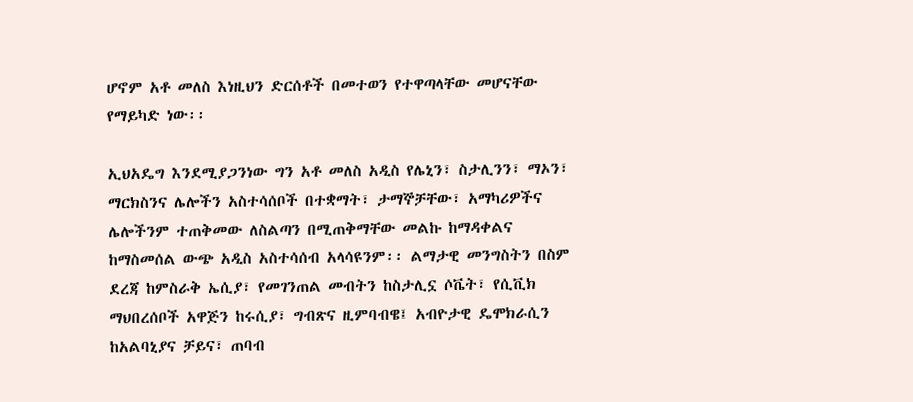ሆኖም አቶ መለስ እነዚህን ድርሰቶች በመተወን የተዋጣላቸው መሆናቸው የማይካድ ነው፡፡

ኢህአዴግ እንደሚያጋንነው ግን አቶ መለስ አዲስ የሌኒን፣ ስታሊንን፣ ማኦን፣ ማርክስንና ሌሎችን አስተሳሰቦች በተቋማት፣ ታማኞቻቸው፣ አማካሪዎችና ሌሎችንም ተጠቅመው ለስልጣን በሚጠቅማቸው መልኩ ከማዳቀልና ከማስመሰል ውጭ አዲስ አስተሳሰብ አላሳዩንም፡፡ ልማታዊ መንግስትን በስም ደረጃ ከምስራቅ ኤሲያ፣ የመገንጠል መብትን ከስታሊኗ ሶቬት፣ የሲቪክ ማህበረሰቦች አዋጅን ከሩሲያ፣ ግብጽና ዚምባብዌ፤ አብዮታዊ ዴሞክራሲን ከአልባኒያና ቻይና፣ ጠባብ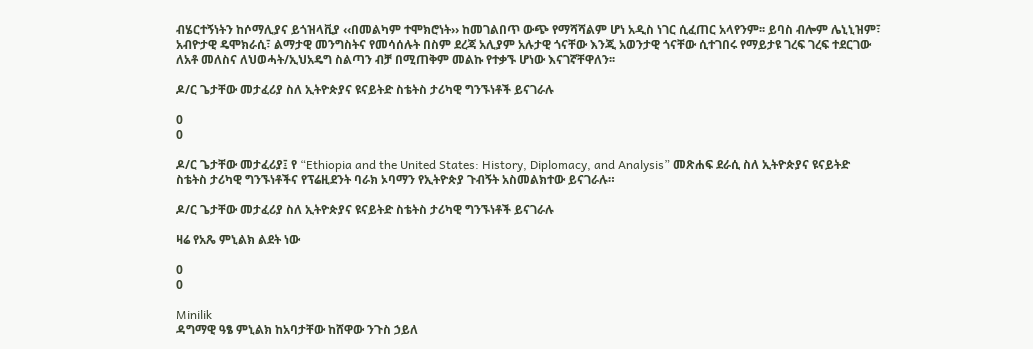ብሄርተኝነትን ከሶማሊያና ይጎዝላቪያ ‹‹በመልካም ተሞክሮነት›› ከመገልበጥ ውጭ የማሻሻልም ሆነ አዲስ ነገር ሲፈጠር አላየንም፡፡ ይባስ ብሎም ሌኒኒዝም፣ አብዮታዊ ዴሞክራሲ፣ ልማታዊ መንግስትና የመሳሰሉት በስም ደረጃ አሊያም አሉታዊ ጎናቸው እንጂ አወንታዊ ጎናቸው ሲተገበሩ የማይታዩ ገረፍ ገረፍ ተደርገው ለአቶ መለስና ለህወሓት/ኢህአዴግ ስልጣን ብቻ በሚጠቅም መልኩ የተቃኙ ሆነው እናገኛቸዋለን፡፡

ዶ/ር ጌታቸው መታፈሪያ ስለ ኢትዮጵያና ዩናይትድ ስቴትስ ታሪካዊ ግንኙነቶች ይናገራሉ

0
0

ዶ/ር ጌታቸው መታፈሪያ፤ የ “Ethiopia and the United States: History, Diplomacy, and Analysis” መጽሐፍ ደራሲ ስለ ኢትዮጵያና ዩናይትድ ስቴትስ ታሪካዊ ግንኙነቶችና የፕሬዚደንት ባራክ ኦባማን የኢትዮጵያ ጉብኝት አስመልክተው ይናገራሉ።

ዶ/ር ጌታቸው መታፈሪያ ስለ ኢትዮጵያና ዩናይትድ ስቴትስ ታሪካዊ ግንኙነቶች ይናገራሉ

ዛሬ የአጼ ምኒልክ ልደት ነው

0
0

Minilik
ዳግማዊ ዓፄ ምኒልክ ከአባታቸው ከሸዋው ንጉስ ኃይለ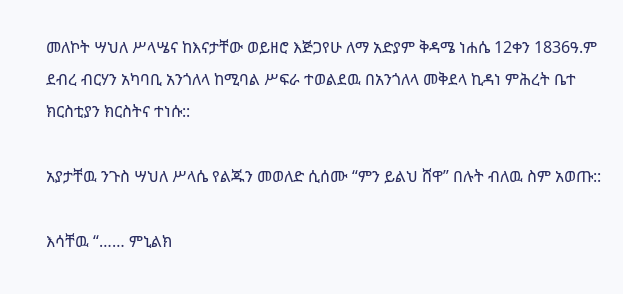መለኮት ሣህለ ሥላሤና ከእናታቸው ወይዘሮ እጅጋየሁ ለማ አድያም ቅዳሜ ነሐሴ 12ቀን 1836ዓ.ም ደብረ ብርሃን አካባቢ አንጎለላ ከሚባል ሥፍራ ተወልደዉ በአንጎለላ መቅደላ ኪዳነ ምሕረት ቤተ ክርስቲያን ክርስትና ተነሱ::

አያታቸዉ ንጉስ ሣህለ ሥላሴ የልጁን መወለድ ሲሰሙ “ምን ይልህ ሸዋ” በሉት ብለዉ ስም አወጡ::

እሳቸዉ “…… ምኒልክ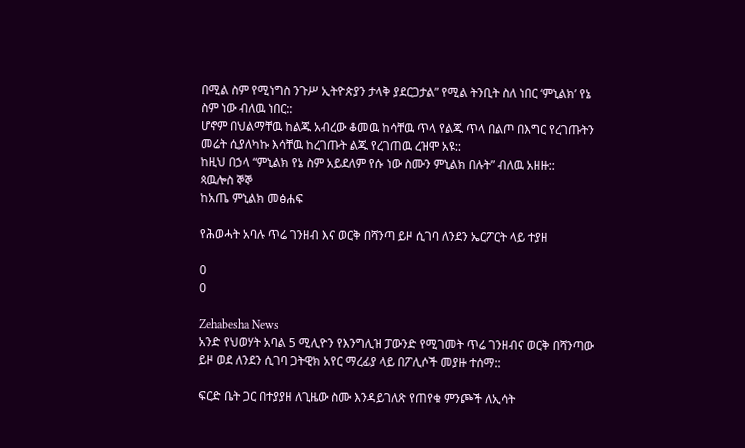በሚል ስም የሚነግስ ንጉሥ ኢትዮጵያን ታላቅ ያደርጋታል” የሚል ትንቢት ስለ ነበር ‘ምኒልክ’ የኔ ስም ነው ብለዉ ነበር::
ሆኖም በህልማቸዉ ከልጁ አብረው ቆመዉ ከሳቸዉ ጥላ የልጁ ጥላ በልጦ በእግር የረገጡትን መሬት ሲያለካኩ እሳቸዉ ከረገጡት ልጁ የረገጠዉ ረዝሞ አዩ::
ከዚህ በኃላ “ምኒልክ የኔ ስም አይደለም የሱ ነው ስሙን ምኒልክ በሉት” ብለዉ አዘዙ::
ጳዉሎስ ኞኞ
ከአጤ ምኒልክ መፅሐፍ

የሕወሓት አባሉ ጥሬ ገንዘብ እና ወርቅ በሻንጣ ይዞ ሲገባ ለንደን ኤርፖርት ላይ ተያዘ

0
0

Zehabesha News
አንድ የህወሃት አባል 5 ሚሊዮን የእንግሊዝ ፓውንድ የሚገመት ጥሬ ገንዘብና ወርቅ በሻንጣው ይዞ ወደ ለንደን ሲገባ ጋትዊክ አየር ማረፊያ ላይ በፖሊሶች መያዙ ተሰማ::

ፍርድ ቤት ጋር በተያያዘ ለጊዜው ስሙ እንዳይገለጽ የጠየቁ ምንጮች ለኢሳት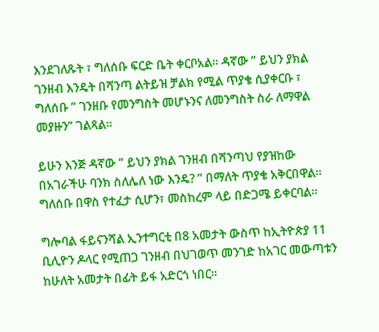እንደገለጹት ፣ ግለሰቡ ፍርድ ቤት ቀርቦአል። ዳኛው ” ይህን ያክል ገንዘብ እንዴት በሻንጣ ልትይዝ ቻልክ የሚል ጥያቄ ሲያቀርቡ ፣ ግለሰቡ ” ገንዘቡ የመንግስት መሆኑንና ለመንግስት ስራ ለማዋል መያዙን” ገልጻል።

ይሁን እንጅ ዳኛው ” ይህን ያክል ገንዘብ በሻንጣህ የያዝከው በአገራችሁ ባንክ ስለሌለ ነው እንዴ? ” በማለት ጥያቄ አቅርበዋል። ግለሰቡ በዋስ የተፈታ ሲሆን፣ መስከረም ላይ በድጋሜ ይቀርባል።

ግሎባል ፋይናንሻል ኢንተግርቲ በ8 አመታት ውስጥ ከኢትዮጵያ 11 ቢሊዮን ዶላር የሚጠጋ ገንዘብ በህገወጥ መንገድ ከአገር መውጣቱን ከሁለት አመታት በፊት ይፋ አድርጎ ነበር።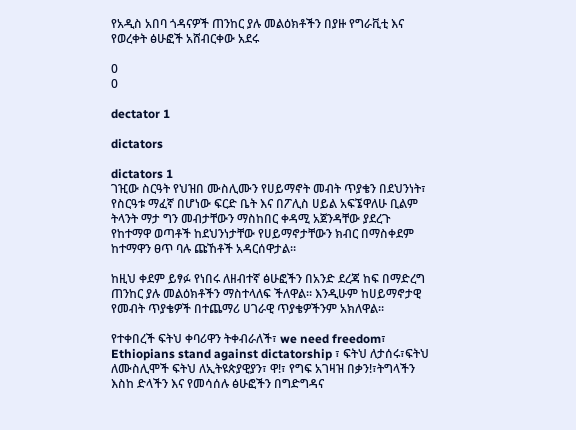የአዲስ አበባ ጎዳናዎች ጠንከር ያሉ መልዕክቶችን በያዙ የግራቪቲ እና የወረቀት ፅሁፎች አሸብርቀው አደሩ

0
0

dectator 1

dictators

dictators 1
ገዢው ስርዓት የህዝበ ሙስሊሙን የሀይማኖት መብት ጥያቄን በደህንነት፣ የስርዓቱ ማፈኛ በሆነው ፍርድ ቤት እና በፖሊስ ሀይል አፍኜዋለሁ ቢልም ትላንት ማታ ግን መብታቸውን ማስከበር ቀዳሚ አጀንዳቸው ያደረጉ የከተማዋ ወጣቶች ከደህንነታቸው የሀይማኖታቸውን ክብር በማስቀደም ከተማዋን ፀጥ ባሉ ጩኸቶች አዳርሰዋታል።

ከዚህ ቀደም ይፃፉ የነበሩ ለዘብተኛ ፅሁፎችን በአንድ ደረጃ ከፍ በማድረግ ጠንከር ያሉ መልዕክቶችን ማስተላለፍ ችለዋል። እንዲሁም ከሀይማኖታዊ የመብት ጥያቄዎች በተጨማሪ ሀገራዊ ጥያቄዎችንም አክለዋል።

የተቀበረች ፍትህ ቀባሪዋን ትቀብራለች፣ we need freedom፣ Ethiopians stand against dictatorship ፣ ፍትህ ለታሰሩ፣ፍትህ ለሙስሊሞች ፍትህ ለኢትዩጵያዊያን፣ ዋ!፣ የግፍ አገዛዝ በቃን!፣ትግላችን እስከ ድላችን እና የመሳሰሉ ፅሁፎችን በግድግዳና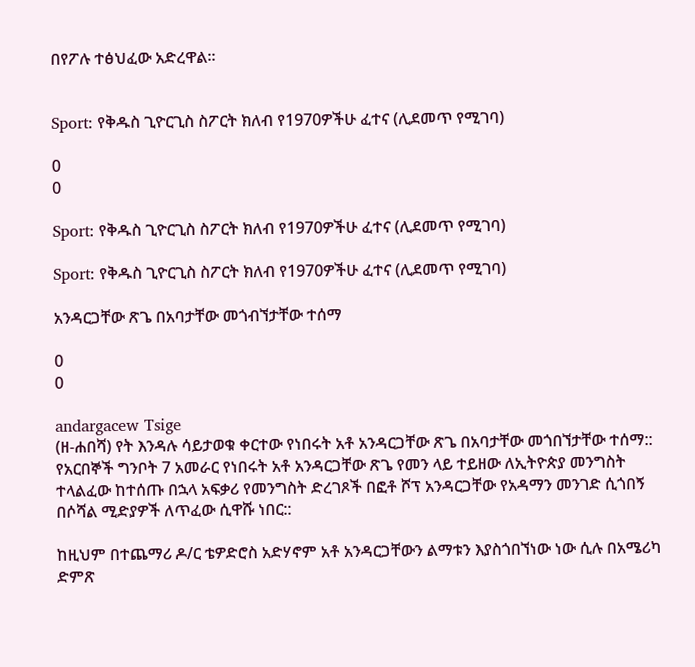በየፖሉ ተፅህፈው አድረዋል።


Sport: የቅዱስ ጊዮርጊስ ስፖርት ክለብ የ1970ዎችሁ ፈተና (ሊደመጥ የሚገባ)

0
0

Sport: የቅዱስ ጊዮርጊስ ስፖርት ክለብ የ1970ዎችሁ ፈተና (ሊደመጥ የሚገባ)

Sport: የቅዱስ ጊዮርጊስ ስፖርት ክለብ የ1970ዎችሁ ፈተና (ሊደመጥ የሚገባ)

አንዳርጋቸው ጽጌ በአባታቸው መጎብኘታቸው ተሰማ

0
0

andargacew Tsige
(ዘ-ሐበሻ) የት እንዳሉ ሳይታወቁ ቀርተው የነበሩት አቶ አንዳርጋቸው ጽጌ በአባታቸው መጎበኘታቸው ተሰማ:: የአርበኞች ግንቦት 7 አመራር የነበሩት አቶ አንዳርጋቸው ጽጌ የመን ላይ ተይዘው ለኢትዮጵያ መንግስት ተላልፈው ከተሰጡ በኋላ አፍቃሪ የመንግስት ድረገጾች በፎቶ ሾፕ አንዳርጋቸው የአዳማን መንገድ ሲጎበኝ በሶሻል ሚድያዎች ለጥፈው ሲዋሹ ነበር::

ከዚህም በተጨማሪ ዶ/ር ቴዎድሮስ አድሃኖም አቶ አንዳርጋቸውን ልማቱን እያስጎበኘነው ነው ሲሉ በአሜሪካ ድምጽ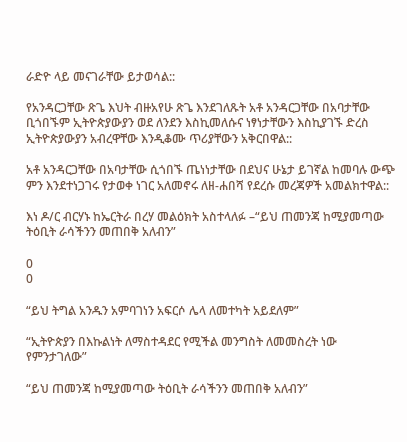ራድዮ ላይ መናገራቸው ይታወሳል::

የአንዳርጋቸው ጽጌ እህት ብዙአየሁ ጽጌ እንደገለጹት አቶ አንዳርጋቸው በአባታቸው ቢጎበኙም ኢትዮጵያውያን ወደ ለንደን እስኪመለሱና ነፃነታቸውን እስኪያገኙ ድረስ ኢትዮጵያውያን አብረዋቸው እንዲቆሙ ጥሪያቸውን አቅርበዋል::

አቶ አንዳርጋቸው በአባታቸው ሲጎበኙ ጤነነታቸው በደህና ሁኔታ ይገኛል ከመባሉ ውጭ ምን እንደተነጋገሩ የታወቀ ነገር አለመኖሩ ለዘ-ሐበሻ የደረሱ መረጃዎች አመልክተዋል::

እነ ዶ/ር ብርሃኑ ከኤርትራ በረሃ መልዕክት አስተላለፉ –“ይህ ጠመንጃ ከሚያመጣው ትዕቢት ራሳችንን መጠበቅ አለብን”

0
0

“ይህ ትግል አንዱን አምባገነን አፍርሶ ሌላ ለመተካት አይደለም”

“ኢትዮጵያን በእኩልነት ለማስተዳደር የሚችል መንግስት ለመመስረት ነው የምንታገለው”

“ይህ ጠመንጃ ከሚያመጣው ትዕቢት ራሳችንን መጠበቅ አለብን”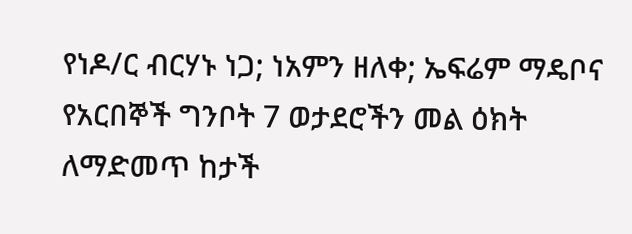የነዶ/ር ብርሃኑ ነጋ; ነአምን ዘለቀ; ኤፍሬም ማዴቦና የአርበኞች ግንቦት 7 ወታደሮችን መል ዕክት ለማድመጥ ከታች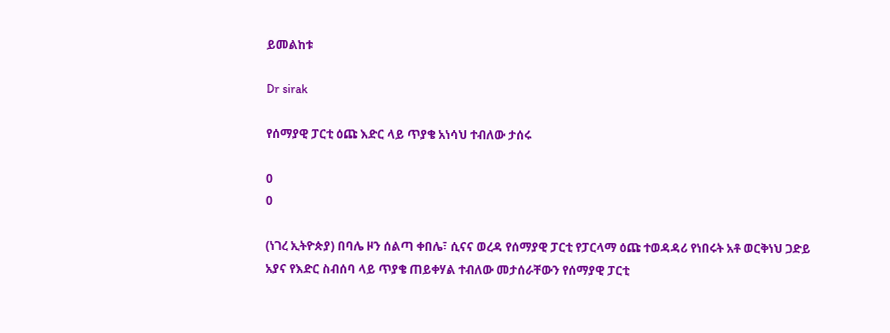ይመልከቱ

Dr sirak

የሰማያዊ ፓርቲ ዕጩ እድር ላይ ጥያቄ አነሳህ ተብለው ታሰሩ

0
0

(ነገረ ኢትዮጵያ) በባሌ ዞን ሰልጣ ቀበሌ፣ ሲናና ወረዳ የሰማያዊ ፓርቲ የፓርላማ ዕጩ ተወዳዳሪ የነበሩት አቶ ወርቅነህ ጋድይ አያና የእድር ስብሰባ ላይ ጥያቄ ጠይቀሃል ተብለው መታሰራቸውን የሰማያዊ ፓርቲ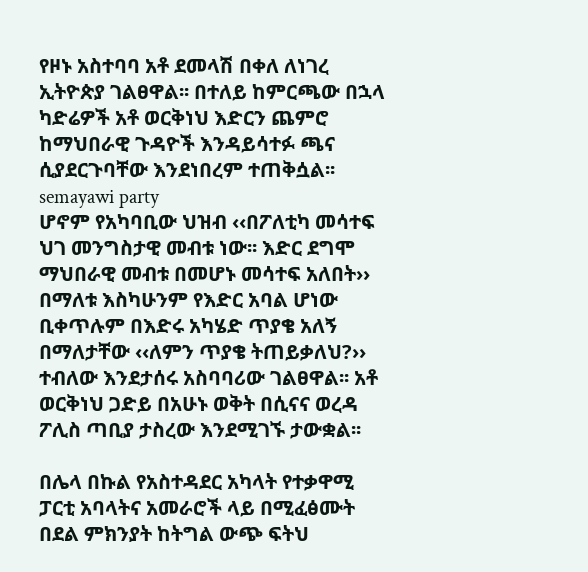የዞኑ አስተባባ አቶ ደመላሽ በቀለ ለነገረ ኢትዮጵያ ገልፀዋል፡፡ በተለይ ከምርጫው በኋላ ካድሬዎች አቶ ወርቅነህ እድርን ጨምሮ ከማህበራዊ ጉዳዮች እንዳይሳተፉ ጫና ሲያደርጉባቸው እንደነበረም ተጠቅሷል፡፡
semayawi party
ሆኖም የአካባቢው ህዝብ ‹‹በፖለቲካ መሳተፍ ህገ መንግስታዊ መብቱ ነው፡፡ እድር ደግሞ ማህበራዊ መብቱ በመሆኑ መሳተፍ አለበት›› በማለቱ እስካሁንም የእድር አባል ሆነው ቢቀጥሉም በእድሩ አካሄድ ጥያቄ አለኝ በማለታቸው ‹‹ለምን ጥያቄ ትጠይቃለህ?›› ተብለው እንደታሰሩ አስባባሪው ገልፀዋል፡፡ አቶ ወርቅነህ ጋድይ በአሁኑ ወቅት በሲናና ወረዳ ፖሊስ ጣቢያ ታስረው እንደሚገኙ ታውቋል፡፡

በሌላ በኩል የአስተዳደር አካላት የተቃዋሚ ፓርቲ አባላትና አመራሮች ላይ በሚፈፅሙት በደል ምክንያት ከትግል ውጭ ፍትህ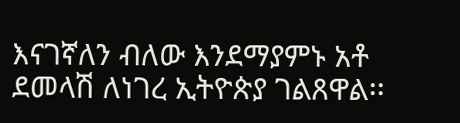እናገኛለን ብለው እንደማያምኑ አቶ ደመላሽ ለነገረ ኢትዮጵያ ገልጸዋል፡፡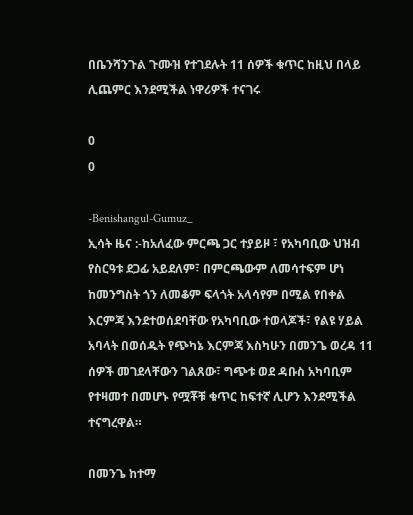በቤንሻንጉል ጉሙዝ የተገደሉት 11 ሰዎች ቁጥር ከዚህ በላይ ሊጨምር እንደሚችል ነዋሪዎች ተናገሩ

0
0

-Benishangul-Gumuz_
ኢሳት ዜና :-ከአለፈው ምርጫ ጋር ተያይዞ ፣ የአካባቢው ህዝብ የስርዓቱ ደጋፊ አይደለም፣ በምርጫውም ለመሳተፍም ሆነ ከመንግስት ጎን ለመቆም ፍላጎት አላሳየም በሚል የበቀል እርምጃ እንደተወሰደባቸው የአካባቢው ተወላጆች፣ የልዩ ሃይል አባላት በወሰዱት የጭካኔ እርምጃ እስካሁን በመንጌ ወረዳ 11 ሰዎች መገደላቸውን ገልጸው፣ ግጭቱ ወደ ዳቡስ አካባቢም የተዛመተ በመሆኑ የሟቾቹ ቁጥር ከፍተኛ ሊሆን እንደሚችል ተናግረዋል።

በመንጌ ከተማ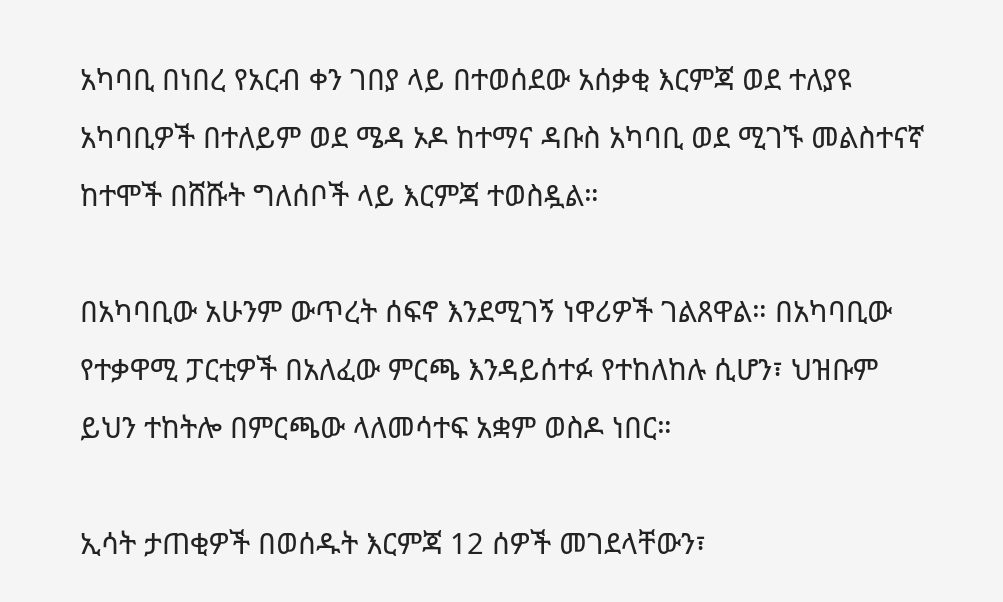አካባቢ በነበረ የአርብ ቀን ገበያ ላይ በተወሰደው አሰቃቂ እርምጃ ወደ ተለያዩ አካባቢዎች በተለይም ወደ ሜዳ ኦዶ ከተማና ዳቡስ አካባቢ ወደ ሚገኙ መልስተናኛ ከተሞች በሸሹት ግለሰቦች ላይ እርምጃ ተወስዷል።

በአካባቢው አሁንም ውጥረት ሰፍኖ እንደሚገኝ ነዋሪዎች ገልጸዋል። በአካባቢው የተቃዋሚ ፓርቲዎች በአለፈው ምርጫ እንዳይሰተፉ የተከለከሉ ሲሆን፣ ህዝቡም ይህን ተከትሎ በምርጫው ላለመሳተፍ አቋም ወስዶ ነበር።

ኢሳት ታጠቂዎች በወሰዱት እርምጃ 12 ሰዎች መገደላቸውን፣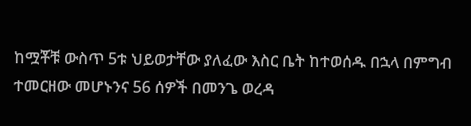ከሟቾቹ ውስጥ 5ቱ ህይወታቸው ያለፈው እስር ቤት ከተወሰዱ በኋላ በምግብ ተመርዘው መሆኑንና 56 ሰዎች በመንጌ ወረዳ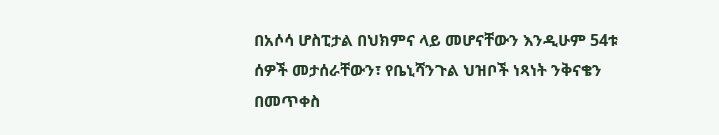በአሶሳ ሆስፒታል በህክምና ላይ መሆናቸውን እንዲሁም 54ቱ ሰዎች መታሰራቸውን፣ የቤኒሻንጉል ህዝቦች ነጻነት ንቅናቄን በመጥቀስ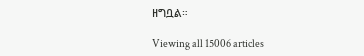ዘግቧል።

Viewing all 15006 articles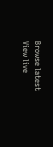Browse latest View live